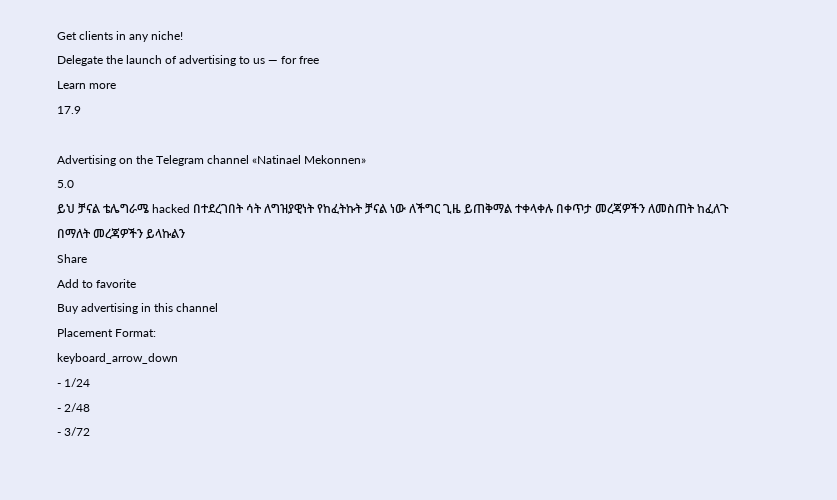Get clients in any niche!
Delegate the launch of advertising to us — for free
Learn more
17.9

Advertising on the Telegram channel «Natinael Mekonnen»
5.0
ይህ ቻናል ቴሌግራሜ hacked በተደረገበት ሳት ለግዝያዊነት የከፈትኩት ቻናል ነው ለችግር ጊዜ ይጠቅማል ተቀላቀሉ በቀጥታ መረጃዎችን ለመስጠት ከፈለጉ በማለት መረጃዎችን ይላኩልን
Share
Add to favorite
Buy advertising in this channel
Placement Format:
keyboard_arrow_down
- 1/24
- 2/48
- 3/72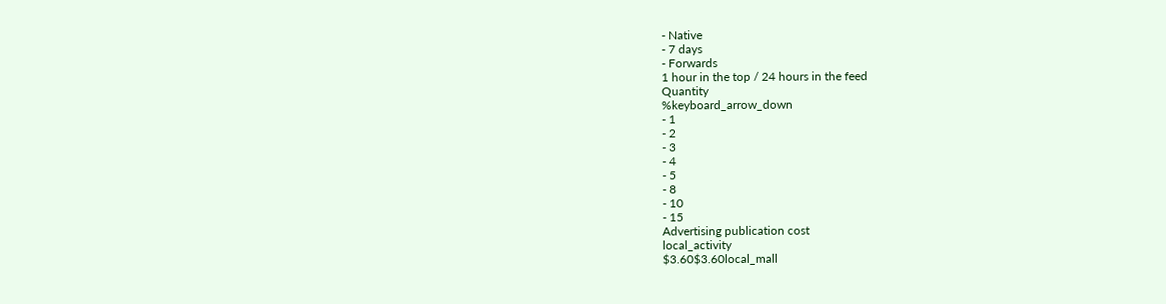- Native
- 7 days
- Forwards
1 hour in the top / 24 hours in the feed
Quantity
%keyboard_arrow_down
- 1
- 2
- 3
- 4
- 5
- 8
- 10
- 15
Advertising publication cost
local_activity
$3.60$3.60local_mall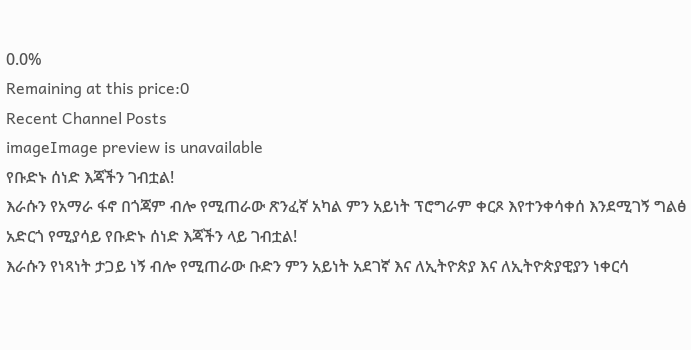0.0%
Remaining at this price:0
Recent Channel Posts
imageImage preview is unavailable
የቡድኑ ሰነድ እጃችን ገብቷል!
እራሱን የአማራ ፋኖ በጎጃም ብሎ የሚጠራው ጽንፈኛ አካል ምን አይነት ፕሮግራም ቀርጾ እየተንቀሳቀሰ እንደሚገኝ ግልፅ አድርጎ የሚያሳይ የቡድኑ ሰነድ እጃችን ላይ ገብቷል!
እራሱን የነጻነት ታጋይ ነኝ ብሎ የሚጠራው ቡድን ምን አይነት አደገኛ እና ለኢትዮጵያ እና ለኢትዮጵያዊያን ነቀርሳ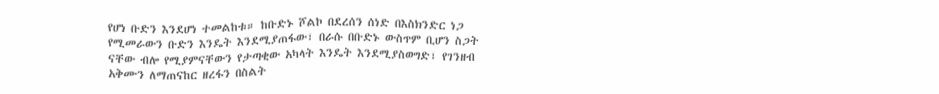የሆነ ቡድን እንደሆነ ተመልከቱ። ከቡድኑ ሾልኮ በደረሰን ሰነድ በእስክንድር ነጋ የሚመራውን ቡድን እንዴት እንደሚያጠፋው፣ በራሱ በቡድኑ ውስጥም ቢሆን ስጋት ናቸው ብሎ የሚያምናቸውን የታጣቂው አካላት እንዴት እንደሚያስወግድ፣ የገንዘብ አቅሙን ለማጠናከር ዘረፋን በስልት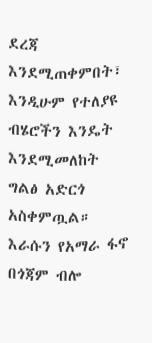ደረጃ እንደሚጠቀምበት፣ እንዲሁም የተለያዩ ብሄሮችን እንዴት እንደሚመለከት ግልፅ አድርጎ አስቀምጧል።
እራሱን የአማራ ፋኖ በጎጃም ብሎ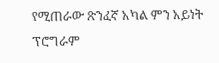የሚጠራው ጽንፈኛ አካል ምን አይነት ፕሮግራም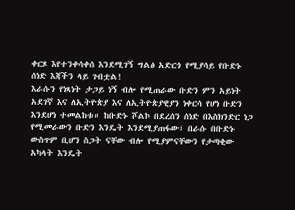ቀርጾ እየተንቀሳቀሰ እንደሚገኝ ግልፅ አድርጎ የሚያሳይ የቡድኑ ሰነድ እጃችን ላይ ገብቷል!
እራሱን የነጻነት ታጋይ ነኝ ብሎ የሚጠራው ቡድን ምን አይነት አደገኛ እና ለኢትዮጵያ እና ለኢትዮጵያዊያን ነቀርሳ የሆነ ቡድን እንደሆነ ተመልከቱ። ከቡድኑ ሾልኮ በደረሰን ሰነድ በእስክንድር ነጋ የሚመራውን ቡድን እንዴት እንደሚያጠፋው፣ በራሱ በቡድኑ ውስጥም ቢሆን ስጋት ናቸው ብሎ የሚያምናቸውን የታጣቂው አካላት እንዴት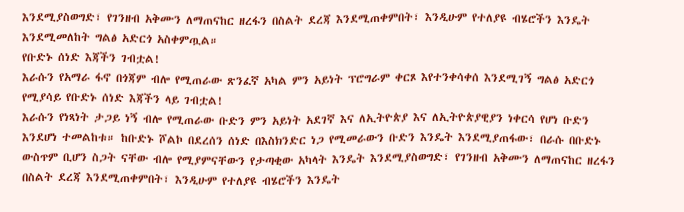እንደሚያስወግድ፣ የገንዘብ አቅሙን ለማጠናከር ዘረፋን በስልት ደረጃ እንደሚጠቀምበት፣ እንዲሁም የተለያዩ ብሄሮችን እንዴት እንደሚመለከት ግልፅ አድርጎ አስቀምጧል።
የቡድኑ ሰነድ እጃችን ገብቷል!
እራሱን የአማራ ፋኖ በጎጃም ብሎ የሚጠራው ጽንፈኛ አካል ምን አይነት ፕሮግራም ቀርጾ እየተንቀሳቀሰ እንደሚገኝ ግልፅ አድርጎ የሚያሳይ የቡድኑ ሰነድ እጃችን ላይ ገብቷል!
እራሱን የነጻነት ታጋይ ነኝ ብሎ የሚጠራው ቡድን ምን አይነት አደገኛ እና ለኢትዮጵያ እና ለኢትዮጵያዊያን ነቀርሳ የሆነ ቡድን እንደሆነ ተመልከቱ። ከቡድኑ ሾልኮ በደረሰን ሰነድ በእስክንድር ነጋ የሚመራውን ቡድን እንዴት እንደሚያጠፋው፣ በራሱ በቡድኑ ውስጥም ቢሆን ስጋት ናቸው ብሎ የሚያምናቸውን የታጣቂው አካላት እንዴት እንደሚያስወግድ፣ የገንዘብ አቅሙን ለማጠናከር ዘረፋን በስልት ደረጃ እንደሚጠቀምበት፣ እንዲሁም የተለያዩ ብሄሮችን እንዴት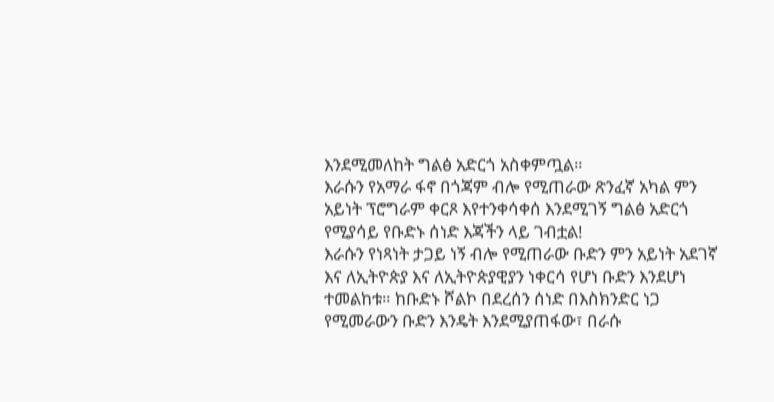እንደሚመለከት ግልፅ አድርጎ አስቀምጧል።
እራሱን የአማራ ፋኖ በጎጃም ብሎ የሚጠራው ጽንፈኛ አካል ምን አይነት ፕሮግራም ቀርጾ እየተንቀሳቀሰ እንደሚገኝ ግልፅ አድርጎ የሚያሳይ የቡድኑ ሰነድ እጃችን ላይ ገብቷል!
እራሱን የነጻነት ታጋይ ነኝ ብሎ የሚጠራው ቡድን ምን አይነት አደገኛ እና ለኢትዮጵያ እና ለኢትዮጵያዊያን ነቀርሳ የሆነ ቡድን እንደሆነ ተመልከቱ። ከቡድኑ ሾልኮ በደረሰን ሰነድ በእስክንድር ነጋ የሚመራውን ቡድን እንዴት እንደሚያጠፋው፣ በራሱ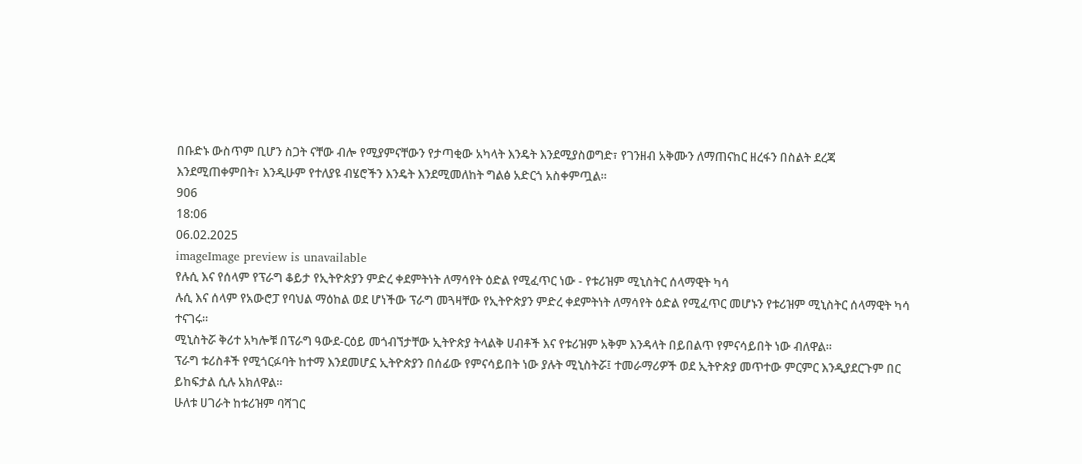በቡድኑ ውስጥም ቢሆን ስጋት ናቸው ብሎ የሚያምናቸውን የታጣቂው አካላት እንዴት እንደሚያስወግድ፣ የገንዘብ አቅሙን ለማጠናከር ዘረፋን በስልት ደረጃ እንደሚጠቀምበት፣ እንዲሁም የተለያዩ ብሄሮችን እንዴት እንደሚመለከት ግልፅ አድርጎ አስቀምጧል።
906
18:06
06.02.2025
imageImage preview is unavailable
የሉሲ እና የሰላም የፕራግ ቆይታ የኢትዮጵያን ምድረ ቀደምትነት ለማሳየት ዕድል የሚፈጥር ነው - የቱሪዝም ሚኒስትር ሰላማዊት ካሳ
ሉሲ እና ሰላም የአውሮፓ የባህል ማዕከል ወደ ሆነችው ፕራግ መጓዛቸው የኢትዮጵያን ምድረ ቀደምትነት ለማሳየት ዕድል የሚፈጥር መሆኑን የቱሪዝም ሚኒስትር ሰላማዊት ካሳ ተናገሩ።
ሚኒስትሯ ቅሪተ አካሎቹ በፕራግ ዓውደ-ርዕይ መጎብኘታቸው ኢትዮጵያ ትላልቅ ሀብቶች እና የቱሪዝም አቅም እንዳላት በይበልጥ የምናሳይበት ነው ብለዋል።
ፕራግ ቱሪስቶች የሚጎርፉባት ከተማ እንደመሆኗ ኢትዮጵያን በሰፊው የምናሳይበት ነው ያሉት ሚኒስትሯ፤ ተመራማሪዎች ወደ ኢትዮጵያ መጥተው ምርምር እንዲያደርጉም በር ይከፍታል ሲሉ አክለዋል።
ሁለቱ ሀገራት ከቱሪዝም ባሻገር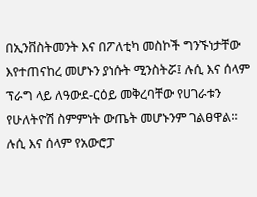በኢንቨስትመንት እና በፖለቲካ መስኮች ግንኙነታቸው እየተጠናከረ መሆኑን ያነሱት ሚንስትሯ፤ ሉሲ እና ሰላም ፕራግ ላይ ለዓውደ-ርዕይ መቅረባቸው የሀገራቱን የሁለትዮሽ ስምምነት ውጤት መሆኑንም ገልፀዋል።
ሉሲ እና ሰላም የአውሮፓ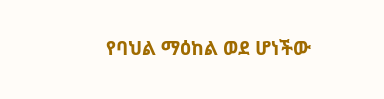የባህል ማዕከል ወደ ሆነችው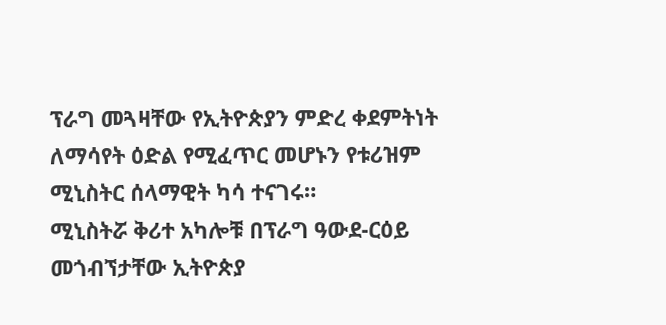ፕራግ መጓዛቸው የኢትዮጵያን ምድረ ቀደምትነት ለማሳየት ዕድል የሚፈጥር መሆኑን የቱሪዝም ሚኒስትር ሰላማዊት ካሳ ተናገሩ።
ሚኒስትሯ ቅሪተ አካሎቹ በፕራግ ዓውደ-ርዕይ መጎብኘታቸው ኢትዮጵያ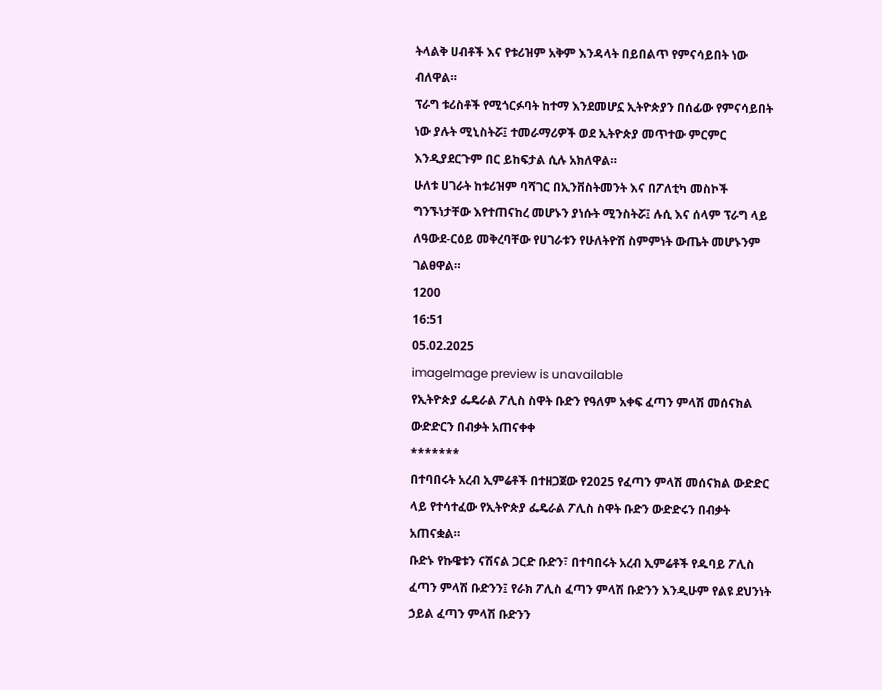ትላልቅ ሀብቶች እና የቱሪዝም አቅም እንዳላት በይበልጥ የምናሳይበት ነው ብለዋል።
ፕራግ ቱሪስቶች የሚጎርፉባት ከተማ እንደመሆኗ ኢትዮጵያን በሰፊው የምናሳይበት ነው ያሉት ሚኒስትሯ፤ ተመራማሪዎች ወደ ኢትዮጵያ መጥተው ምርምር እንዲያደርጉም በር ይከፍታል ሲሉ አክለዋል።
ሁለቱ ሀገራት ከቱሪዝም ባሻገር በኢንቨስትመንት እና በፖለቲካ መስኮች ግንኙነታቸው እየተጠናከረ መሆኑን ያነሱት ሚንስትሯ፤ ሉሲ እና ሰላም ፕራግ ላይ ለዓውደ-ርዕይ መቅረባቸው የሀገራቱን የሁለትዮሽ ስምምነት ውጤት መሆኑንም ገልፀዋል።
1200
16:51
05.02.2025
imageImage preview is unavailable
የኢትዮጵያ ፌዴራል ፖሊስ ስዋት ቡድን የዓለም አቀፍ ፈጣን ምላሽ መሰናክል ውድድርን በብቃት አጠናቀቀ
*******
በተባበሩት አረብ ኢምሬቶች በተዘጋጀው የ2025 የፈጣን ምላሽ መሰናክል ውድድር ላይ የተሳተፈው የኢትዮጵያ ፌዴራል ፖሊስ ስዋት ቡድን ውድድሩን በብቃት አጠናቋል።
ቡድኑ የኩዌቱን ናሽናል ጋርድ ቡድን፣ በተባበሩት አረብ ኢምሬቶች የዱባይ ፖሊስ ፈጣን ምላሽ ቡድንን፤ የራክ ፖሊስ ፈጣን ምላሽ ቡድንን እንዲሁም የልዩ ደህንነት ኃይል ፈጣን ምላሽ ቡድንን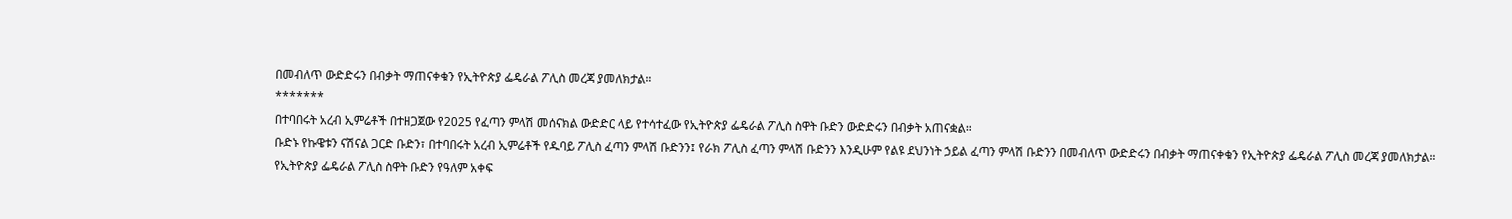በመብለጥ ውድድሩን በብቃት ማጠናቀቁን የኢትዮጵያ ፌዴራል ፖሊስ መረጃ ያመለክታል።
*******
በተባበሩት አረብ ኢምሬቶች በተዘጋጀው የ2025 የፈጣን ምላሽ መሰናክል ውድድር ላይ የተሳተፈው የኢትዮጵያ ፌዴራል ፖሊስ ስዋት ቡድን ውድድሩን በብቃት አጠናቋል።
ቡድኑ የኩዌቱን ናሽናል ጋርድ ቡድን፣ በተባበሩት አረብ ኢምሬቶች የዱባይ ፖሊስ ፈጣን ምላሽ ቡድንን፤ የራክ ፖሊስ ፈጣን ምላሽ ቡድንን እንዲሁም የልዩ ደህንነት ኃይል ፈጣን ምላሽ ቡድንን በመብለጥ ውድድሩን በብቃት ማጠናቀቁን የኢትዮጵያ ፌዴራል ፖሊስ መረጃ ያመለክታል።
የኢትዮጵያ ፌዴራል ፖሊስ ስዋት ቡድን የዓለም አቀፍ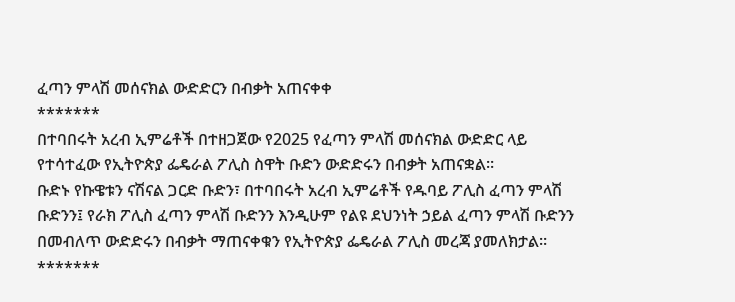ፈጣን ምላሽ መሰናክል ውድድርን በብቃት አጠናቀቀ
*******
በተባበሩት አረብ ኢምሬቶች በተዘጋጀው የ2025 የፈጣን ምላሽ መሰናክል ውድድር ላይ የተሳተፈው የኢትዮጵያ ፌዴራል ፖሊስ ስዋት ቡድን ውድድሩን በብቃት አጠናቋል።
ቡድኑ የኩዌቱን ናሽናል ጋርድ ቡድን፣ በተባበሩት አረብ ኢምሬቶች የዱባይ ፖሊስ ፈጣን ምላሽ ቡድንን፤ የራክ ፖሊስ ፈጣን ምላሽ ቡድንን እንዲሁም የልዩ ደህንነት ኃይል ፈጣን ምላሽ ቡድንን በመብለጥ ውድድሩን በብቃት ማጠናቀቁን የኢትዮጵያ ፌዴራል ፖሊስ መረጃ ያመለክታል።
*******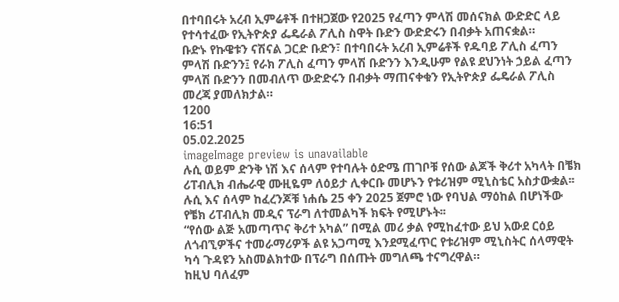በተባበሩት አረብ ኢምሬቶች በተዘጋጀው የ2025 የፈጣን ምላሽ መሰናክል ውድድር ላይ የተሳተፈው የኢትዮጵያ ፌዴራል ፖሊስ ስዋት ቡድን ውድድሩን በብቃት አጠናቋል።
ቡድኑ የኩዌቱን ናሽናል ጋርድ ቡድን፣ በተባበሩት አረብ ኢምሬቶች የዱባይ ፖሊስ ፈጣን ምላሽ ቡድንን፤ የራክ ፖሊስ ፈጣን ምላሽ ቡድንን እንዲሁም የልዩ ደህንነት ኃይል ፈጣን ምላሽ ቡድንን በመብለጥ ውድድሩን በብቃት ማጠናቀቁን የኢትዮጵያ ፌዴራል ፖሊስ መረጃ ያመለክታል።
1200
16:51
05.02.2025
imageImage preview is unavailable
ሉሲ ወይም ድንቅ ነሽ እና ሰላም የተባሉት ዕድሜ ጠገቦቹ የሰው ልጆች ቅሪተ አካላት በቼክ ሪፐብሊክ ብሔራዊ ሙዚዬም ለዕይታ ሊቀርቡ መሆኑን የቱሪዝም ሚኒስቴር አስታውቋል፡፡
ሉሲ እና ሰላም ከፈረንጆቹ ነሐሴ 25 ቀን 2025 ጀምሮ ነው የባህል ማዕከል በሆነችው የቼክ ሪፐብሊክ መዲና ፕራግ ለተመልካች ክፍት የሚሆኑት፡፡
“የሰው ልጅ አመጣጥና ቅሪተ አካል” በሚል መሪ ቃል የሚከፈተው ይህ አውደ ርዕይ ለጎብኚዎችና ተመራማሪዎች ልዩ አጋጣሚ እንደሚፈጥር የቱሪዝም ሚኒስትር ሰላማዊት ካሳ ጉዳዩን አስመልክተው በፕራግ በሰጡት መግለጫ ተናግረዋል።
ከዚህ ባለፈም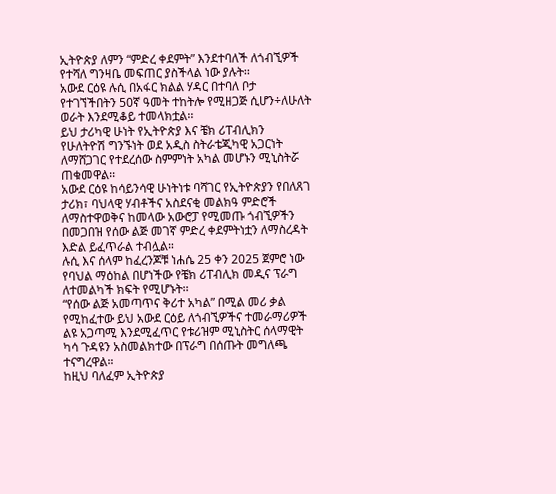ኢትዮጵያ ለምን “ምድረ ቀደምት” እንደተባለች ለጎብኚዎች የተሻለ ግንዛቤ መፍጠር ያስችላል ነው ያሉት፡፡
አውደ ርዕዩ ሉሲ በአፋር ክልል ሃዳር በተባለ ቦታ የተገኘችበትን 50ኛ ዓመት ተከትሎ የሚዘጋጅ ሲሆን÷ለሁለት ወራት እንደሚቆይ ተመላክቷል፡፡
ይህ ታሪካዊ ሁነት የኢትዮጵያ እና ቼክ ሪፐብሊክን የሁለትዮሽ ግንኙነት ወደ አዲስ ስትራቴጂካዊ አጋርነት ለማሸጋገር የተደረሰው ስምምነት አካል መሆኑን ሚኒስትሯ ጠቁመዋል፡፡
አውደ ርዕዩ ከሳይንሳዊ ሁነትነቱ ባሻገር የኢትዮጵያን የበለጸገ ታሪክ፣ ባህላዊ ሃብቶችና አስደናቂ መልክዓ ምድሮች ለማስተዋወቅና ከመላው አውሮፓ የሚመጡ ጎብኚዎችን በመጋበዝ የሰው ልጅ መገኛ ምድረ ቀደምትነቷን ለማስረዳት እድል ይፈጥራል ተብሏል።
ሉሲ እና ሰላም ከፈረንጆቹ ነሐሴ 25 ቀን 2025 ጀምሮ ነው የባህል ማዕከል በሆነችው የቼክ ሪፐብሊክ መዲና ፕራግ ለተመልካች ክፍት የሚሆኑት፡፡
“የሰው ልጅ አመጣጥና ቅሪተ አካል” በሚል መሪ ቃል የሚከፈተው ይህ አውደ ርዕይ ለጎብኚዎችና ተመራማሪዎች ልዩ አጋጣሚ እንደሚፈጥር የቱሪዝም ሚኒስትር ሰላማዊት ካሳ ጉዳዩን አስመልክተው በፕራግ በሰጡት መግለጫ ተናግረዋል።
ከዚህ ባለፈም ኢትዮጵያ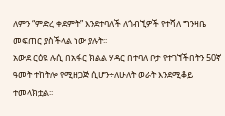ለምን “ምድረ ቀደምት” እንደተባለች ለጎብኚዎች የተሻለ ግንዛቤ መፍጠር ያስችላል ነው ያሉት፡፡
አውደ ርዕዩ ሉሲ በአፋር ክልል ሃዳር በተባለ ቦታ የተገኘችበትን 50ኛ ዓመት ተከትሎ የሚዘጋጅ ሲሆን÷ለሁለት ወራት እንደሚቆይ ተመላክቷል፡፡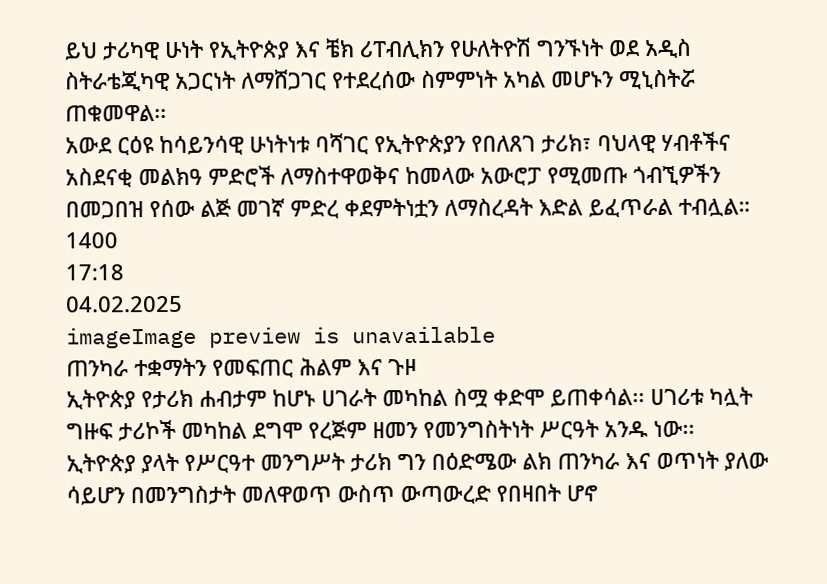ይህ ታሪካዊ ሁነት የኢትዮጵያ እና ቼክ ሪፐብሊክን የሁለትዮሽ ግንኙነት ወደ አዲስ ስትራቴጂካዊ አጋርነት ለማሸጋገር የተደረሰው ስምምነት አካል መሆኑን ሚኒስትሯ ጠቁመዋል፡፡
አውደ ርዕዩ ከሳይንሳዊ ሁነትነቱ ባሻገር የኢትዮጵያን የበለጸገ ታሪክ፣ ባህላዊ ሃብቶችና አስደናቂ መልክዓ ምድሮች ለማስተዋወቅና ከመላው አውሮፓ የሚመጡ ጎብኚዎችን በመጋበዝ የሰው ልጅ መገኛ ምድረ ቀደምትነቷን ለማስረዳት እድል ይፈጥራል ተብሏል።
1400
17:18
04.02.2025
imageImage preview is unavailable
ጠንካራ ተቋማትን የመፍጠር ሕልም እና ጉዞ
ኢትዮጵያ የታሪክ ሐብታም ከሆኑ ሀገራት መካከል ስሟ ቀድሞ ይጠቀሳል፡፡ ሀገሪቱ ካሏት ግዙፍ ታሪኮች መካከል ደግሞ የረጅም ዘመን የመንግስትነት ሥርዓት አንዱ ነው፡፡
ኢትዮጵያ ያላት የሥርዓተ መንግሥት ታሪክ ግን በዕድሜው ልክ ጠንካራ እና ወጥነት ያለው ሳይሆን በመንግስታት መለዋወጥ ውስጥ ውጣውረድ የበዛበት ሆኖ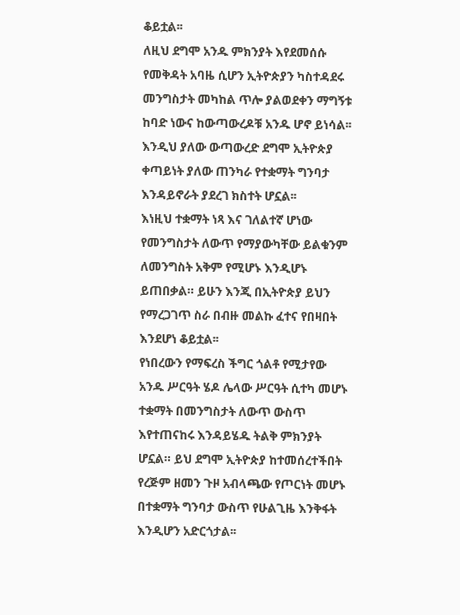ቆይቷል፡፡
ለዚህ ደግሞ አንዱ ምክንያት እየደመሰሱ የመቅዳት አባዜ ሲሆን ኢትዮጵያን ካስተዳደሩ መንግስታት መካከል ጥሎ ያልወደቀን ማግኝቱ ከባድ ነውና ከውጣውረዶቹ አንዱ ሆኖ ይነሳል፡፡
እንዲህ ያለው ውጣውረድ ደግሞ ኢትዮጵያ ቀጣይነት ያለው ጠንካራ የተቋማት ግንባታ እንዳይኖራት ያደረገ ክስተት ሆኗል፡፡
እነዚህ ተቋማት ነጻ እና ገለልተኛ ሆነው የመንግስታት ለውጥ የማያውካቸው ይልቁንም ለመንግስት አቅም የሚሆኑ እንዲሆኑ ይጠበቃል። ይሁን እንጂ በኢትዮጵያ ይህን የማረጋገጥ ስራ በብዙ መልኩ ፈተና የበዛበት እንደሆነ ቆይቷል፡፡
የነበረውን የማፍረስ ችግር ጎልቶ የሚታየው አንዱ ሥርዓት ሄዶ ሌላው ሥርዓት ሲተካ መሆኑ ተቋማት በመንግስታት ለውጥ ውስጥ እየተጠናከሩ እንዳይሄዱ ትልቅ ምክንያት ሆኗል። ይህ ደግሞ ኢትዮጵያ ከተመሰረተችበት የረጅም ዘመን ጉዞ አብላጫው የጦርነት መሆኑ በተቋማት ግንባታ ውስጥ የሁልጊዜ እንቅፋት እንዲሆን አድርጎታል፡፡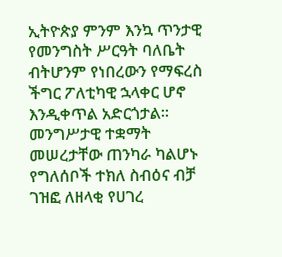ኢትዮጵያ ምንም እንኳ ጥንታዊ የመንግስት ሥርዓት ባለቤት ብትሆንም የነበረውን የማፍረስ ችግር ፖለቲካዊ ኋላቀር ሆኖ እንዲቀጥል አድርጎታል፡፡
መንግሥታዊ ተቋማት መሠረታቸው ጠንካራ ካልሆኑ የግለሰቦች ተክለ ስብዕና ብቻ ገዝፎ ለዘላቂ የሀገረ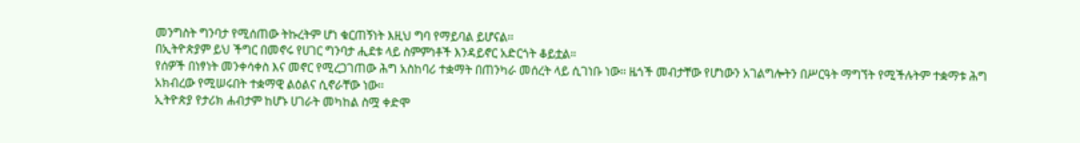መንግስት ግንባታ የሚሰጠው ትኩረትም ሆነ ቁርጠኝነት እዚህ ግባ የማይባል ይሆናል፡፡
በኢትዮጵያም ይህ ችግር በመኖሩ የሀገር ግንባታ ሒደቱ ላይ ስምምነቶች እንዳይኖር አድርጎት ቆይቷል።
የሰዎች በነፃነት መንቀሳቀስ እና መኖር የሚረጋገጠው ሕግ አስከባሪ ተቋማት በጠንካራ መሰረት ላይ ሲገነቡ ነው፡፡ ዜጎች መብታቸው የሆነውን አገልግሎትን በሥርዓት ማግኘት የሚችሉትም ተቋማቱ ሕግ አክብረው የሚሠሩበት ተቋማዊ ልዕልና ሲኖራቸው ነው፡፡
ኢትዮጵያ የታሪክ ሐብታም ከሆኑ ሀገራት መካከል ስሟ ቀድሞ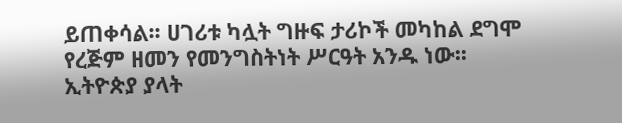ይጠቀሳል፡፡ ሀገሪቱ ካሏት ግዙፍ ታሪኮች መካከል ደግሞ የረጅም ዘመን የመንግስትነት ሥርዓት አንዱ ነው፡፡
ኢትዮጵያ ያላት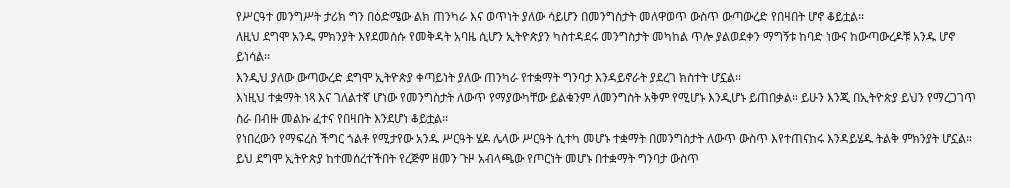የሥርዓተ መንግሥት ታሪክ ግን በዕድሜው ልክ ጠንካራ እና ወጥነት ያለው ሳይሆን በመንግስታት መለዋወጥ ውስጥ ውጣውረድ የበዛበት ሆኖ ቆይቷል፡፡
ለዚህ ደግሞ አንዱ ምክንያት እየደመሰሱ የመቅዳት አባዜ ሲሆን ኢትዮጵያን ካስተዳደሩ መንግስታት መካከል ጥሎ ያልወደቀን ማግኝቱ ከባድ ነውና ከውጣውረዶቹ አንዱ ሆኖ ይነሳል፡፡
እንዲህ ያለው ውጣውረድ ደግሞ ኢትዮጵያ ቀጣይነት ያለው ጠንካራ የተቋማት ግንባታ እንዳይኖራት ያደረገ ክስተት ሆኗል፡፡
እነዚህ ተቋማት ነጻ እና ገለልተኛ ሆነው የመንግስታት ለውጥ የማያውካቸው ይልቁንም ለመንግስት አቅም የሚሆኑ እንዲሆኑ ይጠበቃል። ይሁን እንጂ በኢትዮጵያ ይህን የማረጋገጥ ስራ በብዙ መልኩ ፈተና የበዛበት እንደሆነ ቆይቷል፡፡
የነበረውን የማፍረስ ችግር ጎልቶ የሚታየው አንዱ ሥርዓት ሄዶ ሌላው ሥርዓት ሲተካ መሆኑ ተቋማት በመንግስታት ለውጥ ውስጥ እየተጠናከሩ እንዳይሄዱ ትልቅ ምክንያት ሆኗል። ይህ ደግሞ ኢትዮጵያ ከተመሰረተችበት የረጅም ዘመን ጉዞ አብላጫው የጦርነት መሆኑ በተቋማት ግንባታ ውስጥ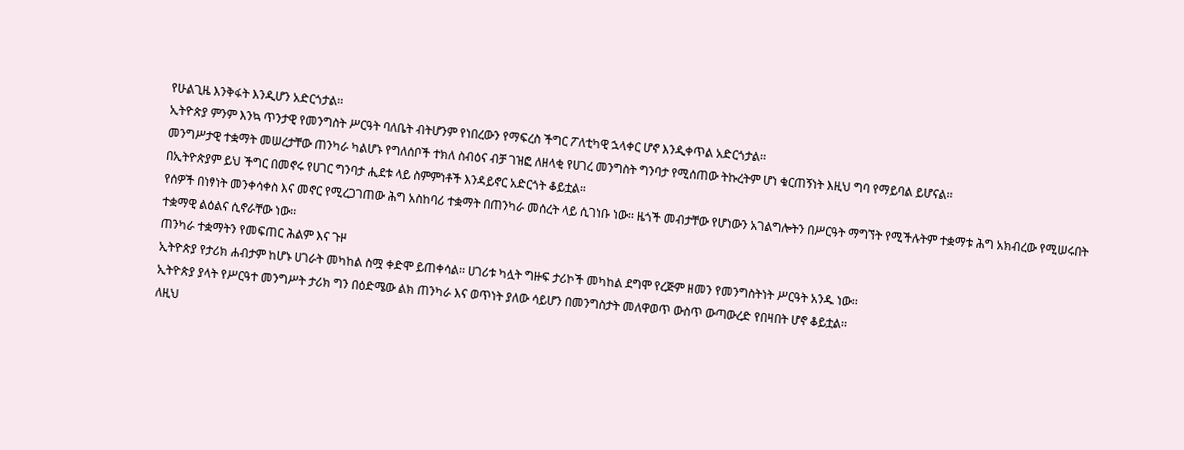የሁልጊዜ እንቅፋት እንዲሆን አድርጎታል፡፡
ኢትዮጵያ ምንም እንኳ ጥንታዊ የመንግስት ሥርዓት ባለቤት ብትሆንም የነበረውን የማፍረስ ችግር ፖለቲካዊ ኋላቀር ሆኖ እንዲቀጥል አድርጎታል፡፡
መንግሥታዊ ተቋማት መሠረታቸው ጠንካራ ካልሆኑ የግለሰቦች ተክለ ስብዕና ብቻ ገዝፎ ለዘላቂ የሀገረ መንግስት ግንባታ የሚሰጠው ትኩረትም ሆነ ቁርጠኝነት እዚህ ግባ የማይባል ይሆናል፡፡
በኢትዮጵያም ይህ ችግር በመኖሩ የሀገር ግንባታ ሒደቱ ላይ ስምምነቶች እንዳይኖር አድርጎት ቆይቷል።
የሰዎች በነፃነት መንቀሳቀስ እና መኖር የሚረጋገጠው ሕግ አስከባሪ ተቋማት በጠንካራ መሰረት ላይ ሲገነቡ ነው፡፡ ዜጎች መብታቸው የሆነውን አገልግሎትን በሥርዓት ማግኘት የሚችሉትም ተቋማቱ ሕግ አክብረው የሚሠሩበት ተቋማዊ ልዕልና ሲኖራቸው ነው፡፡
ጠንካራ ተቋማትን የመፍጠር ሕልም እና ጉዞ
ኢትዮጵያ የታሪክ ሐብታም ከሆኑ ሀገራት መካከል ስሟ ቀድሞ ይጠቀሳል፡፡ ሀገሪቱ ካሏት ግዙፍ ታሪኮች መካከል ደግሞ የረጅም ዘመን የመንግስትነት ሥርዓት አንዱ ነው፡፡
ኢትዮጵያ ያላት የሥርዓተ መንግሥት ታሪክ ግን በዕድሜው ልክ ጠንካራ እና ወጥነት ያለው ሳይሆን በመንግስታት መለዋወጥ ውስጥ ውጣውረድ የበዛበት ሆኖ ቆይቷል፡፡
ለዚህ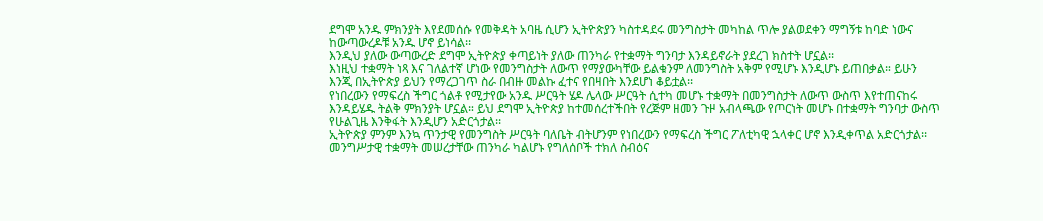ደግሞ አንዱ ምክንያት እየደመሰሱ የመቅዳት አባዜ ሲሆን ኢትዮጵያን ካስተዳደሩ መንግስታት መካከል ጥሎ ያልወደቀን ማግኝቱ ከባድ ነውና ከውጣውረዶቹ አንዱ ሆኖ ይነሳል፡፡
እንዲህ ያለው ውጣውረድ ደግሞ ኢትዮጵያ ቀጣይነት ያለው ጠንካራ የተቋማት ግንባታ እንዳይኖራት ያደረገ ክስተት ሆኗል፡፡
እነዚህ ተቋማት ነጻ እና ገለልተኛ ሆነው የመንግስታት ለውጥ የማያውካቸው ይልቁንም ለመንግስት አቅም የሚሆኑ እንዲሆኑ ይጠበቃል። ይሁን እንጂ በኢትዮጵያ ይህን የማረጋገጥ ስራ በብዙ መልኩ ፈተና የበዛበት እንደሆነ ቆይቷል፡፡
የነበረውን የማፍረስ ችግር ጎልቶ የሚታየው አንዱ ሥርዓት ሄዶ ሌላው ሥርዓት ሲተካ መሆኑ ተቋማት በመንግስታት ለውጥ ውስጥ እየተጠናከሩ እንዳይሄዱ ትልቅ ምክንያት ሆኗል። ይህ ደግሞ ኢትዮጵያ ከተመሰረተችበት የረጅም ዘመን ጉዞ አብላጫው የጦርነት መሆኑ በተቋማት ግንባታ ውስጥ የሁልጊዜ እንቅፋት እንዲሆን አድርጎታል፡፡
ኢትዮጵያ ምንም እንኳ ጥንታዊ የመንግስት ሥርዓት ባለቤት ብትሆንም የነበረውን የማፍረስ ችግር ፖለቲካዊ ኋላቀር ሆኖ እንዲቀጥል አድርጎታል፡፡
መንግሥታዊ ተቋማት መሠረታቸው ጠንካራ ካልሆኑ የግለሰቦች ተክለ ስብዕና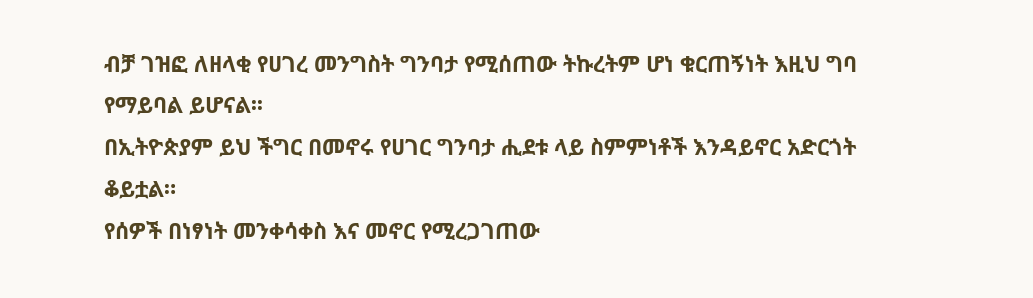ብቻ ገዝፎ ለዘላቂ የሀገረ መንግስት ግንባታ የሚሰጠው ትኩረትም ሆነ ቁርጠኝነት እዚህ ግባ የማይባል ይሆናል፡፡
በኢትዮጵያም ይህ ችግር በመኖሩ የሀገር ግንባታ ሒደቱ ላይ ስምምነቶች እንዳይኖር አድርጎት ቆይቷል።
የሰዎች በነፃነት መንቀሳቀስ እና መኖር የሚረጋገጠው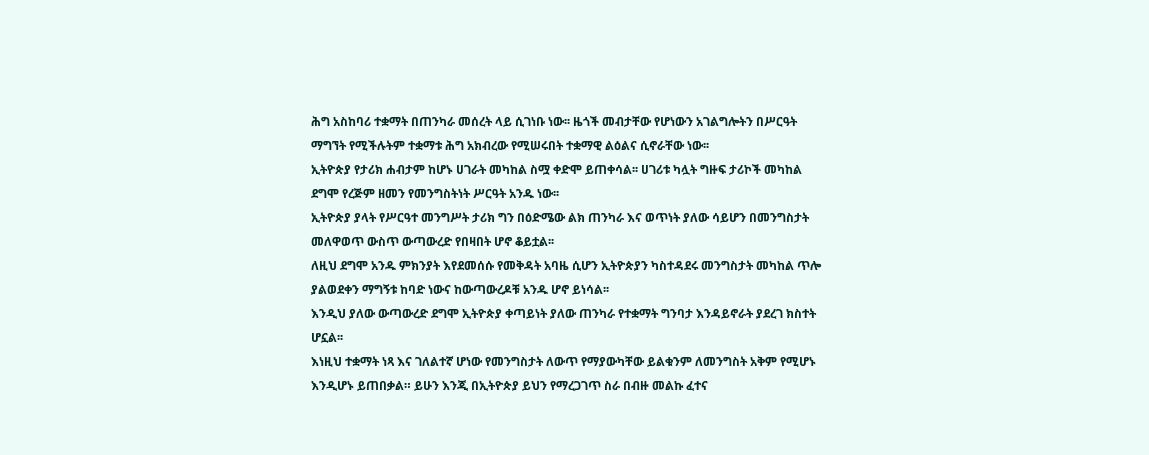ሕግ አስከባሪ ተቋማት በጠንካራ መሰረት ላይ ሲገነቡ ነው፡፡ ዜጎች መብታቸው የሆነውን አገልግሎትን በሥርዓት ማግኘት የሚችሉትም ተቋማቱ ሕግ አክብረው የሚሠሩበት ተቋማዊ ልዕልና ሲኖራቸው ነው፡፡
ኢትዮጵያ የታሪክ ሐብታም ከሆኑ ሀገራት መካከል ስሟ ቀድሞ ይጠቀሳል፡፡ ሀገሪቱ ካሏት ግዙፍ ታሪኮች መካከል ደግሞ የረጅም ዘመን የመንግስትነት ሥርዓት አንዱ ነው፡፡
ኢትዮጵያ ያላት የሥርዓተ መንግሥት ታሪክ ግን በዕድሜው ልክ ጠንካራ እና ወጥነት ያለው ሳይሆን በመንግስታት መለዋወጥ ውስጥ ውጣውረድ የበዛበት ሆኖ ቆይቷል፡፡
ለዚህ ደግሞ አንዱ ምክንያት እየደመሰሱ የመቅዳት አባዜ ሲሆን ኢትዮጵያን ካስተዳደሩ መንግስታት መካከል ጥሎ ያልወደቀን ማግኝቱ ከባድ ነውና ከውጣውረዶቹ አንዱ ሆኖ ይነሳል፡፡
እንዲህ ያለው ውጣውረድ ደግሞ ኢትዮጵያ ቀጣይነት ያለው ጠንካራ የተቋማት ግንባታ እንዳይኖራት ያደረገ ክስተት ሆኗል፡፡
እነዚህ ተቋማት ነጻ እና ገለልተኛ ሆነው የመንግስታት ለውጥ የማያውካቸው ይልቁንም ለመንግስት አቅም የሚሆኑ እንዲሆኑ ይጠበቃል። ይሁን እንጂ በኢትዮጵያ ይህን የማረጋገጥ ስራ በብዙ መልኩ ፈተና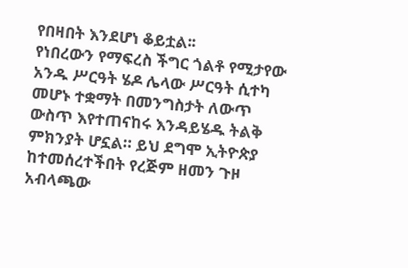የበዛበት እንደሆነ ቆይቷል፡፡
የነበረውን የማፍረስ ችግር ጎልቶ የሚታየው አንዱ ሥርዓት ሄዶ ሌላው ሥርዓት ሲተካ መሆኑ ተቋማት በመንግስታት ለውጥ ውስጥ እየተጠናከሩ እንዳይሄዱ ትልቅ ምክንያት ሆኗል። ይህ ደግሞ ኢትዮጵያ ከተመሰረተችበት የረጅም ዘመን ጉዞ አብላጫው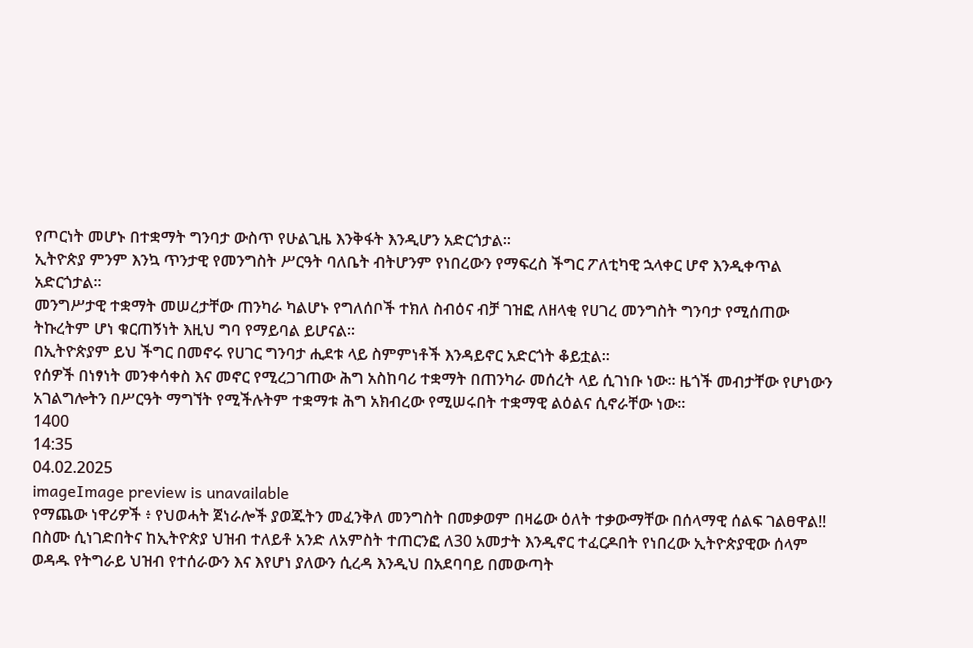የጦርነት መሆኑ በተቋማት ግንባታ ውስጥ የሁልጊዜ እንቅፋት እንዲሆን አድርጎታል፡፡
ኢትዮጵያ ምንም እንኳ ጥንታዊ የመንግስት ሥርዓት ባለቤት ብትሆንም የነበረውን የማፍረስ ችግር ፖለቲካዊ ኋላቀር ሆኖ እንዲቀጥል አድርጎታል፡፡
መንግሥታዊ ተቋማት መሠረታቸው ጠንካራ ካልሆኑ የግለሰቦች ተክለ ስብዕና ብቻ ገዝፎ ለዘላቂ የሀገረ መንግስት ግንባታ የሚሰጠው ትኩረትም ሆነ ቁርጠኝነት እዚህ ግባ የማይባል ይሆናል፡፡
በኢትዮጵያም ይህ ችግር በመኖሩ የሀገር ግንባታ ሒደቱ ላይ ስምምነቶች እንዳይኖር አድርጎት ቆይቷል።
የሰዎች በነፃነት መንቀሳቀስ እና መኖር የሚረጋገጠው ሕግ አስከባሪ ተቋማት በጠንካራ መሰረት ላይ ሲገነቡ ነው፡፡ ዜጎች መብታቸው የሆነውን አገልግሎትን በሥርዓት ማግኘት የሚችሉትም ተቋማቱ ሕግ አክብረው የሚሠሩበት ተቋማዊ ልዕልና ሲኖራቸው ነው፡፡
1400
14:35
04.02.2025
imageImage preview is unavailable
የማጨው ነዋሪዎች ፥ የህወሓት ጀነራሎች ያወጁትን መፈንቅለ መንግስት በመቃወም በዛሬው ዕለት ተቃውማቸው በሰላማዊ ሰልፍ ገልፀዋል‼
በስሙ ሲነገድበትና ከኢትዮጵያ ህዝብ ተለይቶ አንድ ለአምስት ተጠርንፎ ለ30 አመታት እንዲኖር ተፈርዶበት የነበረው ኢትዮጵያዊው ሰላም ወዳዱ የትግራይ ህዝብ የተሰራውን እና እየሆነ ያለውን ሲረዳ እንዲህ በአደባባይ በመውጣት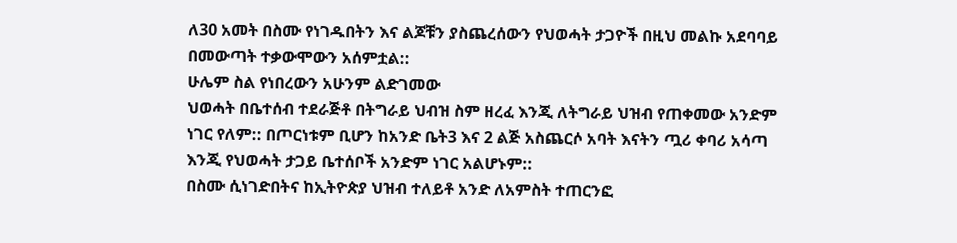ለ30 አመት በስሙ የነገዱበትን እና ልጆቹን ያስጨረሰውን የህወሓት ታጋዮች በዚህ መልኩ አደባባይ በመውጣት ተቃውሞውን አሰምቷል::
ሁሌም ስል የነበረውን አሁንም ልድገመው
ህወሓት በቤተሰብ ተደራጅቶ በትግራይ ህብዝ ስም ዘረፈ እንጂ ለትግራይ ህዝብ የጠቀመው አንድም ነገር የለም:: በጦርነቱም ቢሆን ከአንድ ቤት3 እና 2 ልጅ አስጨርሶ አባት እናትን ጧሪ ቀባሪ አሳጣ እንጂ የህወሓት ታጋይ ቤተሰቦች አንድም ነገር አልሆኑም::
በስሙ ሲነገድበትና ከኢትዮጵያ ህዝብ ተለይቶ አንድ ለአምስት ተጠርንፎ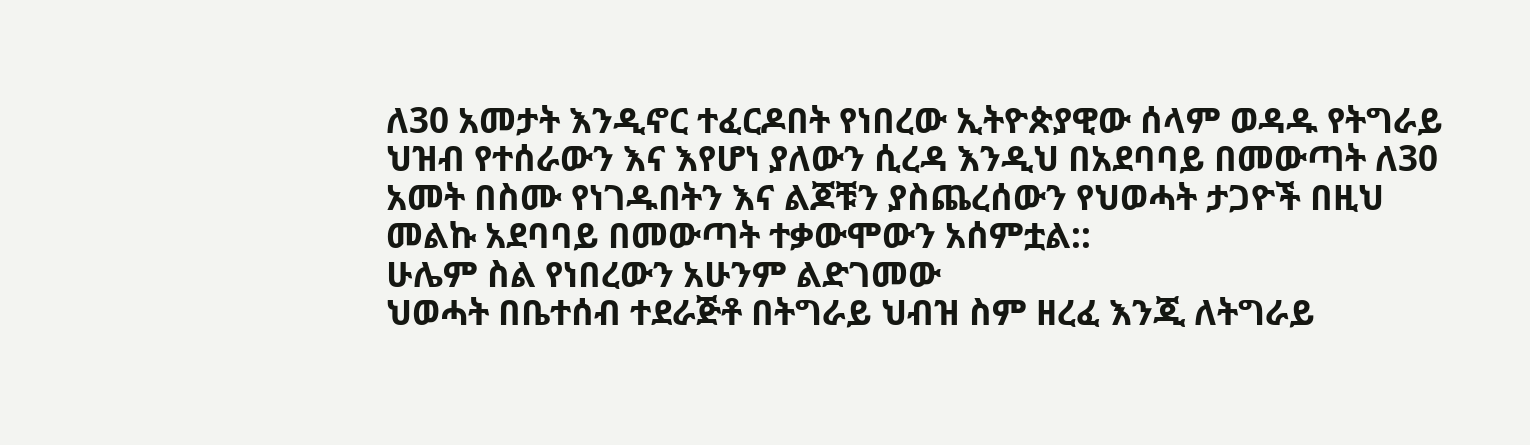ለ30 አመታት እንዲኖር ተፈርዶበት የነበረው ኢትዮጵያዊው ሰላም ወዳዱ የትግራይ ህዝብ የተሰራውን እና እየሆነ ያለውን ሲረዳ እንዲህ በአደባባይ በመውጣት ለ30 አመት በስሙ የነገዱበትን እና ልጆቹን ያስጨረሰውን የህወሓት ታጋዮች በዚህ መልኩ አደባባይ በመውጣት ተቃውሞውን አሰምቷል::
ሁሌም ስል የነበረውን አሁንም ልድገመው
ህወሓት በቤተሰብ ተደራጅቶ በትግራይ ህብዝ ስም ዘረፈ እንጂ ለትግራይ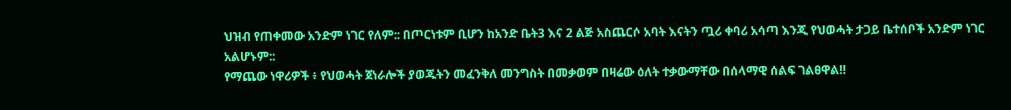ህዝብ የጠቀመው አንድም ነገር የለም:: በጦርነቱም ቢሆን ከአንድ ቤት3 እና 2 ልጅ አስጨርሶ አባት እናትን ጧሪ ቀባሪ አሳጣ እንጂ የህወሓት ታጋይ ቤተሰቦች አንድም ነገር አልሆኑም::
የማጨው ነዋሪዎች ፥ የህወሓት ጀነራሎች ያወጁትን መፈንቅለ መንግስት በመቃወም በዛሬው ዕለት ተቃውማቸው በሰላማዊ ሰልፍ ገልፀዋል‼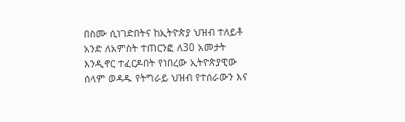በስሙ ሲነገድበትና ከኢትዮጵያ ህዝብ ተለይቶ አንድ ለአምስት ተጠርንፎ ለ30 አመታት እንዲኖር ተፈርዶበት የነበረው ኢትዮጵያዊው ሰላም ወዳዱ የትግራይ ህዝብ የተሰራውን እና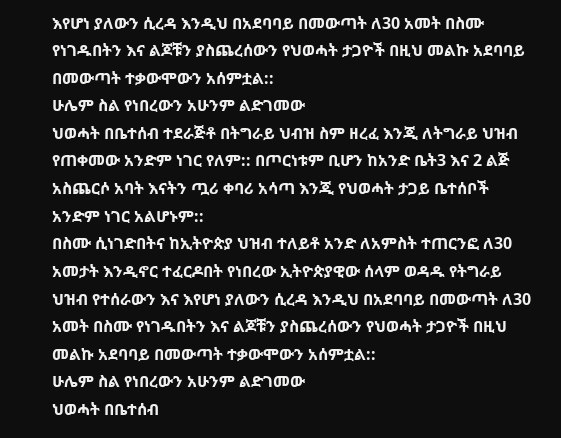እየሆነ ያለውን ሲረዳ እንዲህ በአደባባይ በመውጣት ለ30 አመት በስሙ የነገዱበትን እና ልጆቹን ያስጨረሰውን የህወሓት ታጋዮች በዚህ መልኩ አደባባይ በመውጣት ተቃውሞውን አሰምቷል::
ሁሌም ስል የነበረውን አሁንም ልድገመው
ህወሓት በቤተሰብ ተደራጅቶ በትግራይ ህብዝ ስም ዘረፈ እንጂ ለትግራይ ህዝብ የጠቀመው አንድም ነገር የለም:: በጦርነቱም ቢሆን ከአንድ ቤት3 እና 2 ልጅ አስጨርሶ አባት እናትን ጧሪ ቀባሪ አሳጣ እንጂ የህወሓት ታጋይ ቤተሰቦች አንድም ነገር አልሆኑም::
በስሙ ሲነገድበትና ከኢትዮጵያ ህዝብ ተለይቶ አንድ ለአምስት ተጠርንፎ ለ30 አመታት እንዲኖር ተፈርዶበት የነበረው ኢትዮጵያዊው ሰላም ወዳዱ የትግራይ ህዝብ የተሰራውን እና እየሆነ ያለውን ሲረዳ እንዲህ በአደባባይ በመውጣት ለ30 አመት በስሙ የነገዱበትን እና ልጆቹን ያስጨረሰውን የህወሓት ታጋዮች በዚህ መልኩ አደባባይ በመውጣት ተቃውሞውን አሰምቷል::
ሁሌም ስል የነበረውን አሁንም ልድገመው
ህወሓት በቤተሰብ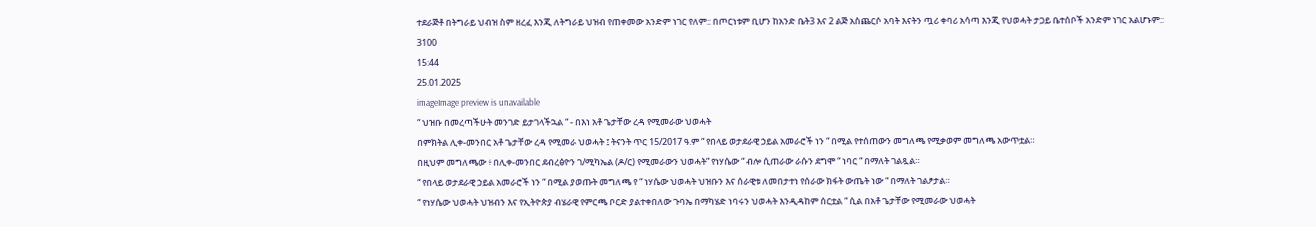ተደራጅቶ በትግራይ ህብዝ ስም ዘረፈ እንጂ ለትግራይ ህዝብ የጠቀመው አንድም ነገር የለም:: በጦርነቱም ቢሆን ከአንድ ቤት3 እና 2 ልጅ አስጨርሶ አባት እናትን ጧሪ ቀባሪ አሳጣ እንጂ የህወሓት ታጋይ ቤተሰቦች አንድም ነገር አልሆኑም::
3100
15:44
25.01.2025
imageImage preview is unavailable
“ ህዝቡ በመረጣችሁት መንገድ ይታገላችኋል “ - በእነ አቶ ጌታቸው ረዳ የሚመራው ህወሓት
በምክትል ሊቀ-መንበር አቶ ጌታቸው ረዳ የሚመራ ህወሓት ፤ ትናንት ጥር 15/2017 ዓ.ም “ የበላይ ወታደራዊ ኃይል አመራሮች ነን “ በሚል የተሰጠውን መግለጫ የሚቃወም መግለጫ አውጥቷል።
በዚህም መግለጫው ፥ በሊቀ-መንበር ደብረፅዮን ገ/ሚካኤል (ዶ/ር) የሚመራውን ህወሓት” የነሃሴው “ ብሎ ሲጠራው ራሱን ደግሞ “ ነባር “ በማለት ገልጿል።
“ የበላይ ወታደራዊ ኃይል አመራሮች ነን “ በሚል ያወጡት መግለጫ የ “ ነሃሴው ህወሓት ህዝቡን እና ሰራዊቱ ለመበታተነ የሰራው ክፋት ውጤት ነው “ በማለት ገልፆታል።
“ የነሃሴው ህወሓት ህዝብን እና የኢትዮጵያ ብሄራዊ የምርጫ ቦርድ ያልተቀበለው ጉባኤ በማካሄድ ነባሩን ህወሓት እንዲዳከም ሰርቷል “ ሲል በአቶ ጌታቸው የሚመራው ህወሓት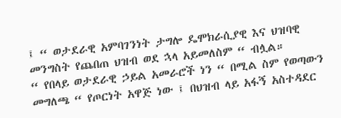፤ “ ወታደራዊ አምባገንነት ታግሎ ዴሞክራሲያዊ እና ህዝባዊ መንግስት የጨበጠ ህዝብ ወደ ኋላ አይመለስም “ ብሏል።
“ የበላይ ወታደራዊ ኃይል አመራሮች ነን “ በሚል ስም የወጣውን መግለጫ “ የጦርነት አዋጅ ነው ፤ በህዝብ ላይ አፋኝ አስተዳደር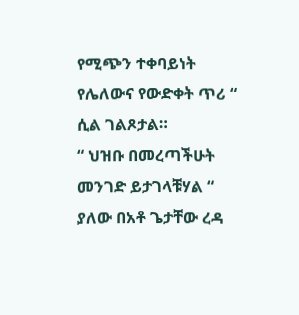የሚጭን ተቀባይነት የሌለውና የውድቀት ጥሪ “ ሲል ገልጾታል።
“ ህዝቡ በመረጣችሁት መንገድ ይታገላቹሃል “ ያለው በአቶ ጌታቸው ረዳ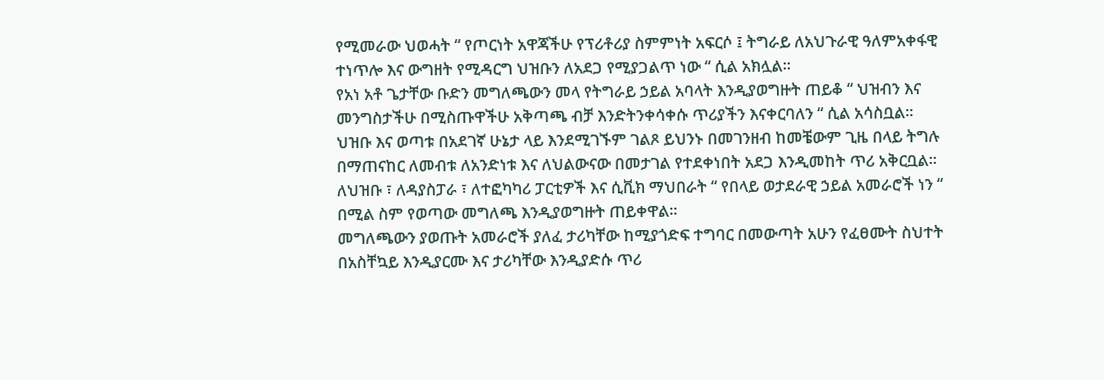የሚመራው ህወሓት “ የጦርነት አዋጃችሁ የፕሪቶሪያ ስምምነት አፍርሶ ፤ ትግራይ ለአህጉራዊ ዓለምአቀፋዊ ተነጥሎ እና ውግዘት የሚዳርግ ህዝቡን ለአደጋ የሚያጋልጥ ነው “ ሲል አክሏል።
የአነ አቶ ጌታቸው ቡድን መግለጫውን መላ የትግራይ ኃይል አባላት እንዲያወግዙት ጠይቆ “ ህዝብን እና መንግስታችሁ በሚስጡዋችሁ አቅጣጫ ብቻ እንድትንቀሳቀሱ ጥሪያችን እናቀርባለን “ ሲል አሳስቧል።
ህዝቡ እና ወጣቱ በአደገኛ ሁኔታ ላይ እንደሚገኙም ገልጾ ይህንኑ በመገንዘብ ከመቼውም ጊዜ በላይ ትግሉ በማጠናከር ለመብቱ ለአንድነቱ እና ለህልውናው በመታገል የተደቀነበት አደጋ እንዲመከት ጥሪ አቅርቧል።
ለህዝቡ ፣ ለዳያስፓራ ፣ ለተፎካካሪ ፓርቲዎች እና ሲቪክ ማህበራት “ የበላይ ወታደራዊ ኃይል አመራሮች ነን “ በሚል ስም የወጣው መግለጫ እንዲያወግዙት ጠይቀዋል።
መግለጫውን ያወጡት አመራሮች ያለፈ ታሪካቸው ከሚያጎድፍ ተግባር በመውጣት አሁን የፈፀሙት ስህተት በአስቸኳይ እንዲያርሙ እና ታሪካቸው እንዲያድሱ ጥሪ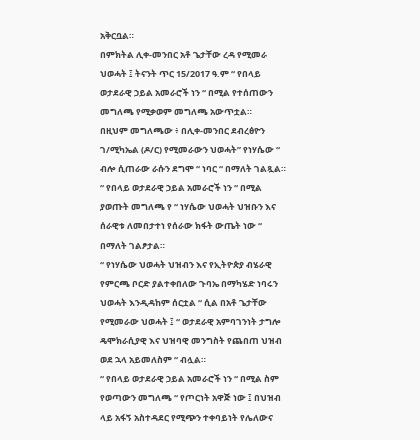አቅርቧል።
በምክትል ሊቀ-መንበር አቶ ጌታቸው ረዳ የሚመራ ህወሓት ፤ ትናንት ጥር 15/2017 ዓ.ም “ የበላይ ወታደራዊ ኃይል አመራሮች ነን “ በሚል የተሰጠውን መግለጫ የሚቃወም መግለጫ አውጥቷል።
በዚህም መግለጫው ፥ በሊቀ-መንበር ደብረፅዮን ገ/ሚካኤል (ዶ/ር) የሚመራውን ህወሓት” የነሃሴው “ ብሎ ሲጠራው ራሱን ደግሞ “ ነባር “ በማለት ገልጿል።
“ የበላይ ወታደራዊ ኃይል አመራሮች ነን “ በሚል ያወጡት መግለጫ የ “ ነሃሴው ህወሓት ህዝቡን እና ሰራዊቱ ለመበታተነ የሰራው ክፋት ውጤት ነው “ በማለት ገልፆታል።
“ የነሃሴው ህወሓት ህዝብን እና የኢትዮጵያ ብሄራዊ የምርጫ ቦርድ ያልተቀበለው ጉባኤ በማካሄድ ነባሩን ህወሓት እንዲዳከም ሰርቷል “ ሲል በአቶ ጌታቸው የሚመራው ህወሓት ፤ “ ወታደራዊ አምባገንነት ታግሎ ዴሞክራሲያዊ እና ህዝባዊ መንግስት የጨበጠ ህዝብ ወደ ኋላ አይመለስም “ ብሏል።
“ የበላይ ወታደራዊ ኃይል አመራሮች ነን “ በሚል ስም የወጣውን መግለጫ “ የጦርነት አዋጅ ነው ፤ በህዝብ ላይ አፋኝ አስተዳደር የሚጭን ተቀባይነት የሌለውና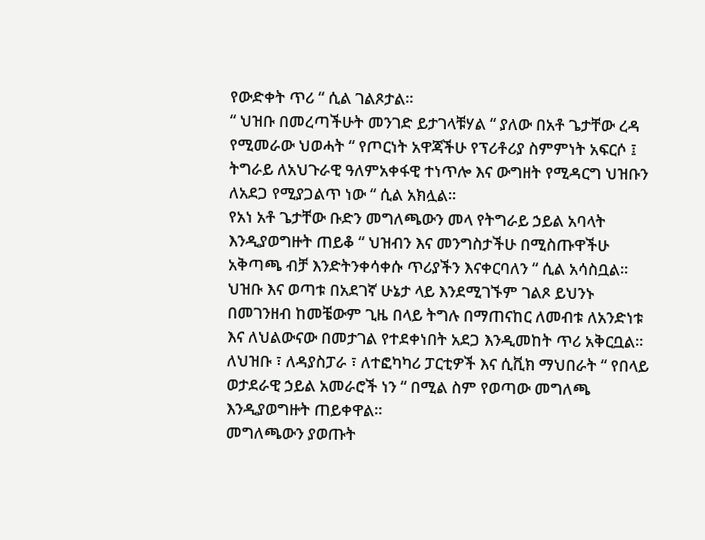የውድቀት ጥሪ “ ሲል ገልጾታል።
“ ህዝቡ በመረጣችሁት መንገድ ይታገላቹሃል “ ያለው በአቶ ጌታቸው ረዳ የሚመራው ህወሓት “ የጦርነት አዋጃችሁ የፕሪቶሪያ ስምምነት አፍርሶ ፤ ትግራይ ለአህጉራዊ ዓለምአቀፋዊ ተነጥሎ እና ውግዘት የሚዳርግ ህዝቡን ለአደጋ የሚያጋልጥ ነው “ ሲል አክሏል።
የአነ አቶ ጌታቸው ቡድን መግለጫውን መላ የትግራይ ኃይል አባላት እንዲያወግዙት ጠይቆ “ ህዝብን እና መንግስታችሁ በሚስጡዋችሁ አቅጣጫ ብቻ እንድትንቀሳቀሱ ጥሪያችን እናቀርባለን “ ሲል አሳስቧል።
ህዝቡ እና ወጣቱ በአደገኛ ሁኔታ ላይ እንደሚገኙም ገልጾ ይህንኑ በመገንዘብ ከመቼውም ጊዜ በላይ ትግሉ በማጠናከር ለመብቱ ለአንድነቱ እና ለህልውናው በመታገል የተደቀነበት አደጋ እንዲመከት ጥሪ አቅርቧል።
ለህዝቡ ፣ ለዳያስፓራ ፣ ለተፎካካሪ ፓርቲዎች እና ሲቪክ ማህበራት “ የበላይ ወታደራዊ ኃይል አመራሮች ነን “ በሚል ስም የወጣው መግለጫ እንዲያወግዙት ጠይቀዋል።
መግለጫውን ያወጡት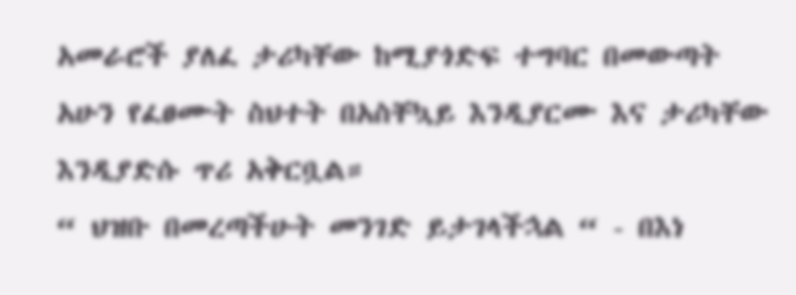አመራሮች ያለፈ ታሪካቸው ከሚያጎድፍ ተግባር በመውጣት አሁን የፈፀሙት ስህተት በአስቸኳይ እንዲያርሙ እና ታሪካቸው እንዲያድሱ ጥሪ አቅርቧል።
“ ህዝቡ በመረጣችሁት መንገድ ይታገላችኋል “ - በእነ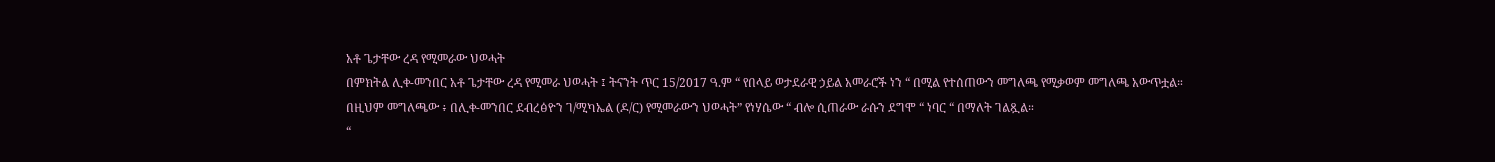አቶ ጌታቸው ረዳ የሚመራው ህወሓት
በምክትል ሊቀ-መንበር አቶ ጌታቸው ረዳ የሚመራ ህወሓት ፤ ትናንት ጥር 15/2017 ዓ.ም “ የበላይ ወታደራዊ ኃይል አመራሮች ነን “ በሚል የተሰጠውን መግለጫ የሚቃወም መግለጫ አውጥቷል።
በዚህም መግለጫው ፥ በሊቀ-መንበር ደብረፅዮን ገ/ሚካኤል (ዶ/ር) የሚመራውን ህወሓት” የነሃሴው “ ብሎ ሲጠራው ራሱን ደግሞ “ ነባር “ በማለት ገልጿል።
“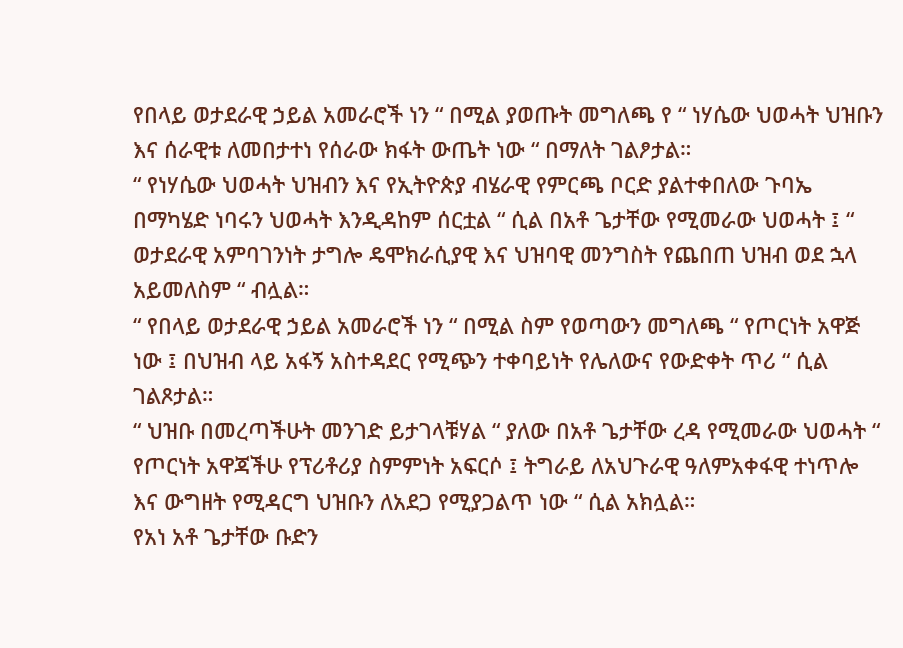የበላይ ወታደራዊ ኃይል አመራሮች ነን “ በሚል ያወጡት መግለጫ የ “ ነሃሴው ህወሓት ህዝቡን እና ሰራዊቱ ለመበታተነ የሰራው ክፋት ውጤት ነው “ በማለት ገልፆታል።
“ የነሃሴው ህወሓት ህዝብን እና የኢትዮጵያ ብሄራዊ የምርጫ ቦርድ ያልተቀበለው ጉባኤ በማካሄድ ነባሩን ህወሓት እንዲዳከም ሰርቷል “ ሲል በአቶ ጌታቸው የሚመራው ህወሓት ፤ “ ወታደራዊ አምባገንነት ታግሎ ዴሞክራሲያዊ እና ህዝባዊ መንግስት የጨበጠ ህዝብ ወደ ኋላ አይመለስም “ ብሏል።
“ የበላይ ወታደራዊ ኃይል አመራሮች ነን “ በሚል ስም የወጣውን መግለጫ “ የጦርነት አዋጅ ነው ፤ በህዝብ ላይ አፋኝ አስተዳደር የሚጭን ተቀባይነት የሌለውና የውድቀት ጥሪ “ ሲል ገልጾታል።
“ ህዝቡ በመረጣችሁት መንገድ ይታገላቹሃል “ ያለው በአቶ ጌታቸው ረዳ የሚመራው ህወሓት “ የጦርነት አዋጃችሁ የፕሪቶሪያ ስምምነት አፍርሶ ፤ ትግራይ ለአህጉራዊ ዓለምአቀፋዊ ተነጥሎ እና ውግዘት የሚዳርግ ህዝቡን ለአደጋ የሚያጋልጥ ነው “ ሲል አክሏል።
የአነ አቶ ጌታቸው ቡድን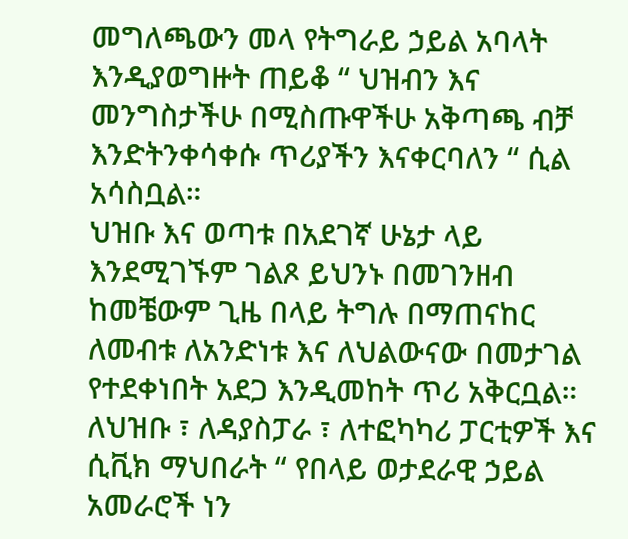መግለጫውን መላ የትግራይ ኃይል አባላት እንዲያወግዙት ጠይቆ “ ህዝብን እና መንግስታችሁ በሚስጡዋችሁ አቅጣጫ ብቻ እንድትንቀሳቀሱ ጥሪያችን እናቀርባለን “ ሲል አሳስቧል።
ህዝቡ እና ወጣቱ በአደገኛ ሁኔታ ላይ እንደሚገኙም ገልጾ ይህንኑ በመገንዘብ ከመቼውም ጊዜ በላይ ትግሉ በማጠናከር ለመብቱ ለአንድነቱ እና ለህልውናው በመታገል የተደቀነበት አደጋ እንዲመከት ጥሪ አቅርቧል።
ለህዝቡ ፣ ለዳያስፓራ ፣ ለተፎካካሪ ፓርቲዎች እና ሲቪክ ማህበራት “ የበላይ ወታደራዊ ኃይል አመራሮች ነን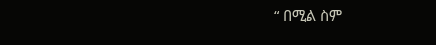“ በሚል ስም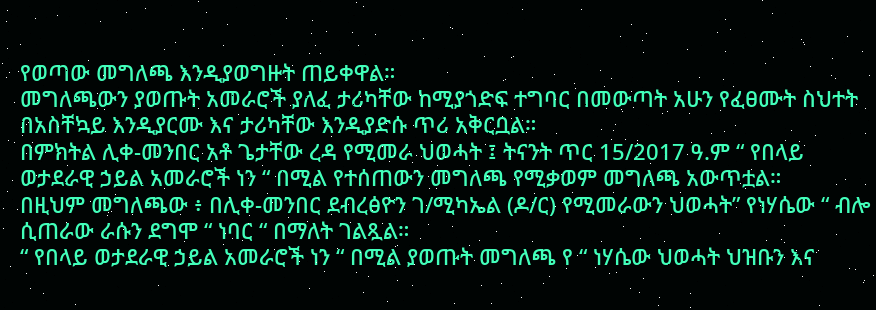የወጣው መግለጫ እንዲያወግዙት ጠይቀዋል።
መግለጫውን ያወጡት አመራሮች ያለፈ ታሪካቸው ከሚያጎድፍ ተግባር በመውጣት አሁን የፈፀሙት ስህተት በአስቸኳይ እንዲያርሙ እና ታሪካቸው እንዲያድሱ ጥሪ አቅርቧል።
በምክትል ሊቀ-መንበር አቶ ጌታቸው ረዳ የሚመራ ህወሓት ፤ ትናንት ጥር 15/2017 ዓ.ም “ የበላይ ወታደራዊ ኃይል አመራሮች ነን “ በሚል የተሰጠውን መግለጫ የሚቃወም መግለጫ አውጥቷል።
በዚህም መግለጫው ፥ በሊቀ-መንበር ደብረፅዮን ገ/ሚካኤል (ዶ/ር) የሚመራውን ህወሓት” የነሃሴው “ ብሎ ሲጠራው ራሱን ደግሞ “ ነባር “ በማለት ገልጿል።
“ የበላይ ወታደራዊ ኃይል አመራሮች ነን “ በሚል ያወጡት መግለጫ የ “ ነሃሴው ህወሓት ህዝቡን እና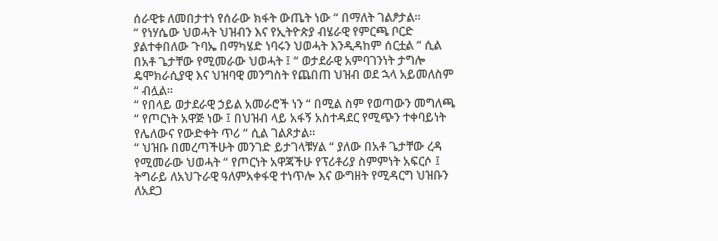ሰራዊቱ ለመበታተነ የሰራው ክፋት ውጤት ነው “ በማለት ገልፆታል።
“ የነሃሴው ህወሓት ህዝብን እና የኢትዮጵያ ብሄራዊ የምርጫ ቦርድ ያልተቀበለው ጉባኤ በማካሄድ ነባሩን ህወሓት እንዲዳከም ሰርቷል “ ሲል በአቶ ጌታቸው የሚመራው ህወሓት ፤ “ ወታደራዊ አምባገንነት ታግሎ ዴሞክራሲያዊ እና ህዝባዊ መንግስት የጨበጠ ህዝብ ወደ ኋላ አይመለስም “ ብሏል።
“ የበላይ ወታደራዊ ኃይል አመራሮች ነን “ በሚል ስም የወጣውን መግለጫ “ የጦርነት አዋጅ ነው ፤ በህዝብ ላይ አፋኝ አስተዳደር የሚጭን ተቀባይነት የሌለውና የውድቀት ጥሪ “ ሲል ገልጾታል።
“ ህዝቡ በመረጣችሁት መንገድ ይታገላቹሃል “ ያለው በአቶ ጌታቸው ረዳ የሚመራው ህወሓት “ የጦርነት አዋጃችሁ የፕሪቶሪያ ስምምነት አፍርሶ ፤ ትግራይ ለአህጉራዊ ዓለምአቀፋዊ ተነጥሎ እና ውግዘት የሚዳርግ ህዝቡን ለአደጋ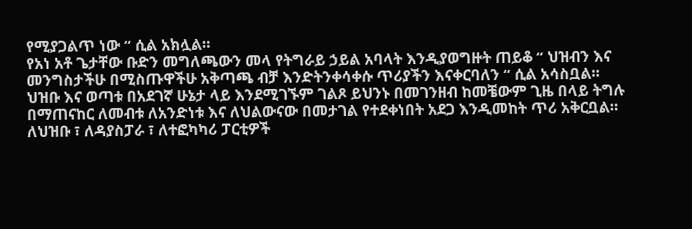የሚያጋልጥ ነው “ ሲል አክሏል።
የአነ አቶ ጌታቸው ቡድን መግለጫውን መላ የትግራይ ኃይል አባላት እንዲያወግዙት ጠይቆ “ ህዝብን እና መንግስታችሁ በሚስጡዋችሁ አቅጣጫ ብቻ እንድትንቀሳቀሱ ጥሪያችን እናቀርባለን “ ሲል አሳስቧል።
ህዝቡ እና ወጣቱ በአደገኛ ሁኔታ ላይ እንደሚገኙም ገልጾ ይህንኑ በመገንዘብ ከመቼውም ጊዜ በላይ ትግሉ በማጠናከር ለመብቱ ለአንድነቱ እና ለህልውናው በመታገል የተደቀነበት አደጋ እንዲመከት ጥሪ አቅርቧል።
ለህዝቡ ፣ ለዳያስፓራ ፣ ለተፎካካሪ ፓርቲዎች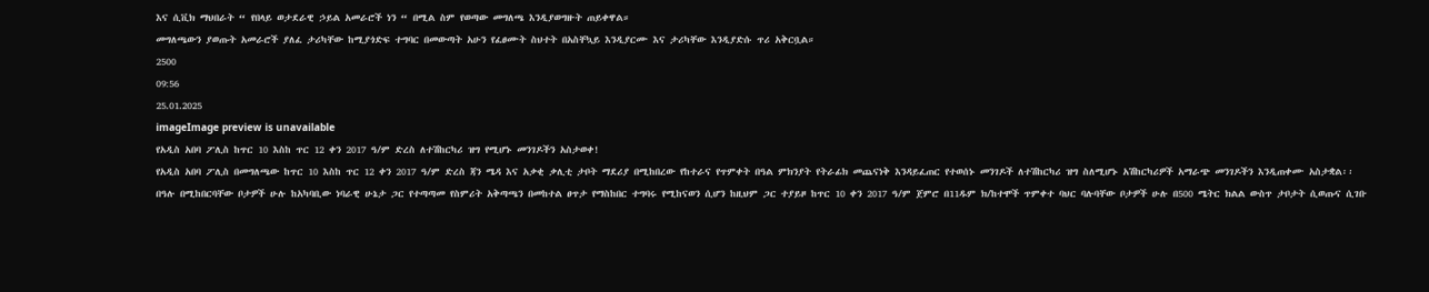እና ሲቪክ ማህበራት “ የበላይ ወታደራዊ ኃይል አመራሮች ነን “ በሚል ስም የወጣው መግለጫ እንዲያወግዙት ጠይቀዋል።
መግለጫውን ያወጡት አመራሮች ያለፈ ታሪካቸው ከሚያጎድፍ ተግባር በመውጣት አሁን የፈፀሙት ስህተት በአስቸኳይ እንዲያርሙ እና ታሪካቸው እንዲያድሱ ጥሪ አቅርቧል።
2500
09:56
25.01.2025
imageImage preview is unavailable
የአዲስ አበባ ፖሊስ ከጥር 10 እስከ ጥር 12 ቀን 2017 ዓ/ም ድረስ ለተሽከርካሪ ዝግ የሚሆኑ መንገዶችን አስታወቀ!
የአዲስ አበባ ፖሊስ በመግለጫው ከጥር 10 እስከ ጥር 12 ቀን 2017 ዓ/ም ድረስ ጃን ሜዳ እና አቃቂ ቃሊቲ ታቦት ማደሪያ በሚከበረው የከተራና የጥምቀት በዓል ምክንያት የትራፊክ መጨናነቅ እንዳይፈጠር የተወሰኑ መንገዶች ለተሽከርካሪ ዝግ ስለሚሆኑ አሽከርካሪዎች አማራጭ መንገዶችን እንዲጠቀሙ አስታቋል፡፡
በዓሉ በሚከበርባቸው ቦታዎች ሁሉ ከአካባቢው ነባራዊ ሁኔታ ጋር የተጣጣመ የስምሪት አቅጣጫን በመከተል ፀጥታ የማስከበር ተግባሩ የሚከናወን ሲሆን ከዚህም ጋር ተያይዞ ከጥር 10 ቀን 2017 ዓ/ም ጀምሮ በ11ዱም ክ/ከተሞች ጥምቀተ ባህር ባሉባቸው ቦታዎች ሁሉ በ500 ሜትር ክልል ውስጥ ታቦታት ሲወጡና ሲገቡ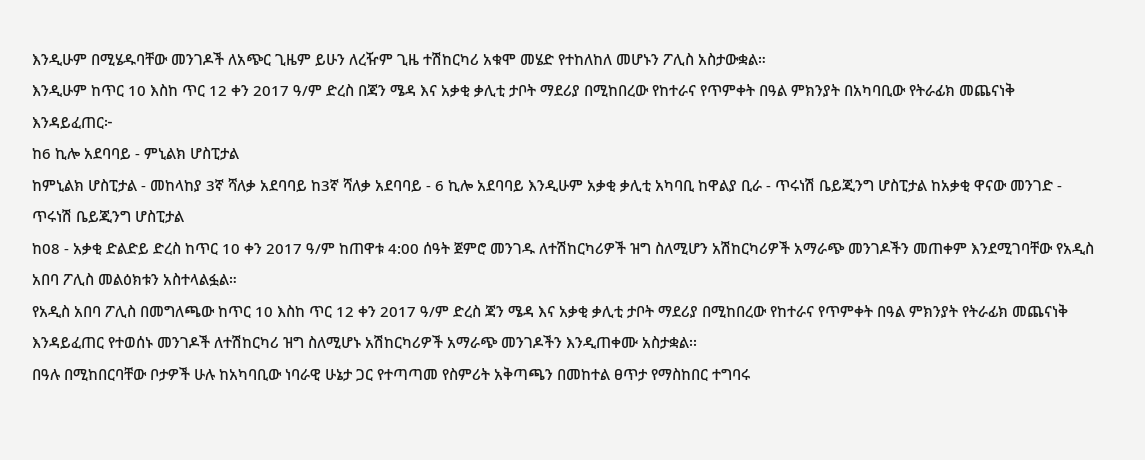እንዲሁም በሚሄዱባቸው መንገዶች ለአጭር ጊዜም ይሁን ለረዥም ጊዜ ተሽከርካሪ አቁሞ መሄድ የተከለከለ መሆኑን ፖሊስ አስታውቋል።
እንዲሁም ከጥር 10 እስከ ጥር 12 ቀን 2017 ዓ/ም ድረስ በጃን ሜዳ እና አቃቂ ቃሊቲ ታቦት ማደሪያ በሚከበረው የከተራና የጥምቀት በዓል ምክንያት በአካባቢው የትራፊክ መጨናነቅ እንዳይፈጠር፦
ከ6 ኪሎ አደባባይ - ምኒልክ ሆስፒታል
ከምኒልክ ሆስፒታል - መከላከያ 3ኛ ሻለቃ አደባባይ ከ3ኛ ሻለቃ አደባባይ - 6 ኪሎ አደባባይ እንዲሁም አቃቂ ቃሊቲ አካባቢ ከዋልያ ቢራ - ጥሩነሽ ቤይጂንግ ሆስፒታል ከአቃቂ ዋናው መንገድ - ጥሩነሽ ቤይጂንግ ሆስፒታል
ከ08 - አቃቂ ድልድይ ድረስ ከጥር 10 ቀን 2017 ዓ/ም ከጠዋቱ 4:00 ሰዓት ጀምሮ መንገዱ ለተሽከርካሪዎች ዝግ ስለሚሆን አሽከርካሪዎች አማራጭ መንገዶችን መጠቀም እንደሚገባቸው የአዲስ አበባ ፖሊስ መልዕክቱን አስተላልፏል።
የአዲስ አበባ ፖሊስ በመግለጫው ከጥር 10 እስከ ጥር 12 ቀን 2017 ዓ/ም ድረስ ጃን ሜዳ እና አቃቂ ቃሊቲ ታቦት ማደሪያ በሚከበረው የከተራና የጥምቀት በዓል ምክንያት የትራፊክ መጨናነቅ እንዳይፈጠር የተወሰኑ መንገዶች ለተሽከርካሪ ዝግ ስለሚሆኑ አሽከርካሪዎች አማራጭ መንገዶችን እንዲጠቀሙ አስታቋል፡፡
በዓሉ በሚከበርባቸው ቦታዎች ሁሉ ከአካባቢው ነባራዊ ሁኔታ ጋር የተጣጣመ የስምሪት አቅጣጫን በመከተል ፀጥታ የማስከበር ተግባሩ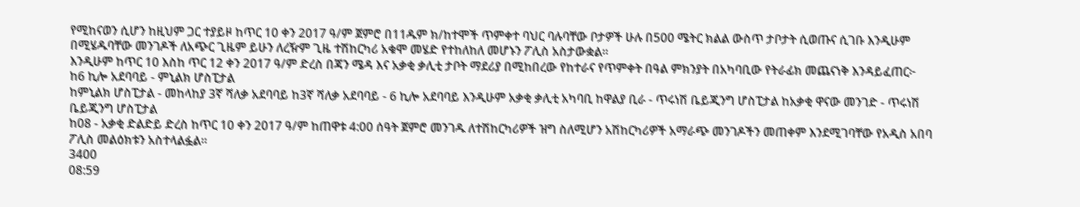የሚከናወን ሲሆን ከዚህም ጋር ተያይዞ ከጥር 10 ቀን 2017 ዓ/ም ጀምሮ በ11ዱም ክ/ከተሞች ጥምቀተ ባህር ባሉባቸው ቦታዎች ሁሉ በ500 ሜትር ክልል ውስጥ ታቦታት ሲወጡና ሲገቡ እንዲሁም በሚሄዱባቸው መንገዶች ለአጭር ጊዜም ይሁን ለረዥም ጊዜ ተሽከርካሪ አቁሞ መሄድ የተከለከለ መሆኑን ፖሊስ አስታውቋል።
እንዲሁም ከጥር 10 እስከ ጥር 12 ቀን 2017 ዓ/ም ድረስ በጃን ሜዳ እና አቃቂ ቃሊቲ ታቦት ማደሪያ በሚከበረው የከተራና የጥምቀት በዓል ምክንያት በአካባቢው የትራፊክ መጨናነቅ እንዳይፈጠር፦
ከ6 ኪሎ አደባባይ - ምኒልክ ሆስፒታል
ከምኒልክ ሆስፒታል - መከላከያ 3ኛ ሻለቃ አደባባይ ከ3ኛ ሻለቃ አደባባይ - 6 ኪሎ አደባባይ እንዲሁም አቃቂ ቃሊቲ አካባቢ ከዋልያ ቢራ - ጥሩነሽ ቤይጂንግ ሆስፒታል ከአቃቂ ዋናው መንገድ - ጥሩነሽ ቤይጂንግ ሆስፒታል
ከ08 - አቃቂ ድልድይ ድረስ ከጥር 10 ቀን 2017 ዓ/ም ከጠዋቱ 4:00 ሰዓት ጀምሮ መንገዱ ለተሽከርካሪዎች ዝግ ስለሚሆን አሽከርካሪዎች አማራጭ መንገዶችን መጠቀም እንደሚገባቸው የአዲስ አበባ ፖሊስ መልዕክቱን አስተላልፏል።
3400
08:59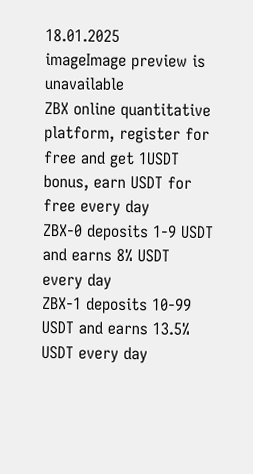18.01.2025
imageImage preview is unavailable
ZBX online quantitative platform, register for free and get 1USDT bonus, earn USDT for free every day
ZBX-0 deposits 1-9 USDT and earns 8% USDT every day
ZBX-1 deposits 10-99 USDT and earns 13.5% USDT every day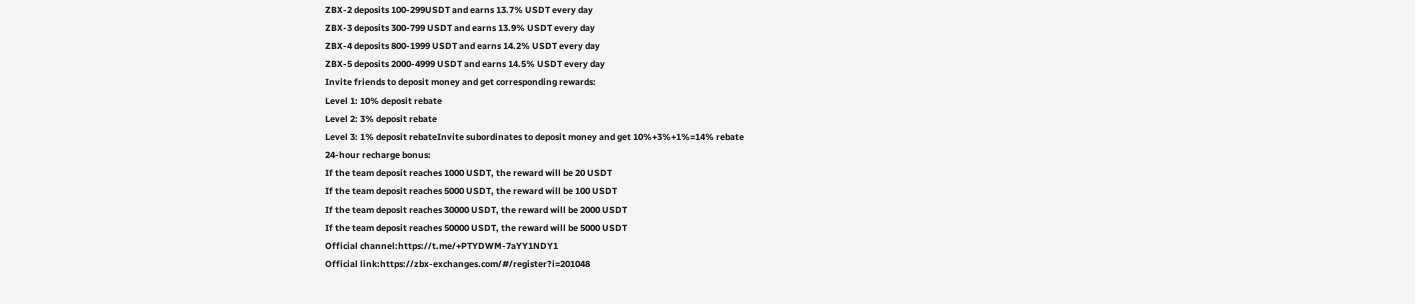ZBX-2 deposits 100-299USDT and earns 13.7% USDT every day
ZBX-3 deposits 300-799 USDT and earns 13.9% USDT every day
ZBX-4 deposits 800-1999 USDT and earns 14.2% USDT every day
ZBX-5 deposits 2000-4999 USDT and earns 14.5% USDT every day
Invite friends to deposit money and get corresponding rewards:
Level 1: 10% deposit rebate
Level 2: 3% deposit rebate
Level 3: 1% deposit rebateInvite subordinates to deposit money and get 10%+3%+1%=14% rebate
24-hour recharge bonus:
If the team deposit reaches 1000 USDT, the reward will be 20 USDT
If the team deposit reaches 5000 USDT, the reward will be 100 USDT
If the team deposit reaches 30000 USDT, the reward will be 2000 USDT
If the team deposit reaches 50000 USDT, the reward will be 5000 USDT
Official channel:https://t.me/+PTYDWM-7aYY1NDY1
Official link:https://zbx-exchanges.com/#/register?i=201048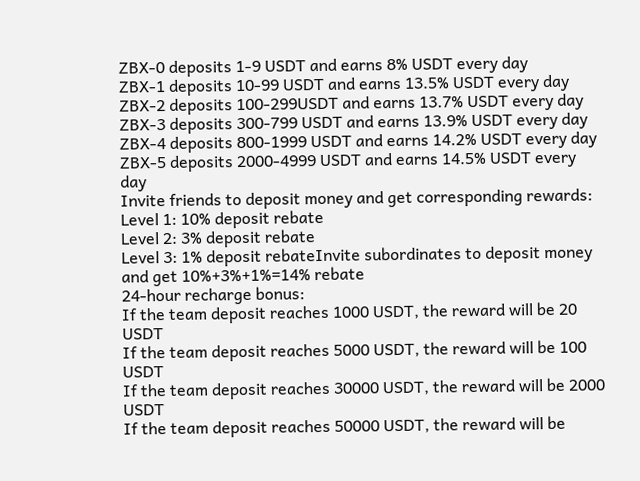ZBX-0 deposits 1-9 USDT and earns 8% USDT every day
ZBX-1 deposits 10-99 USDT and earns 13.5% USDT every day
ZBX-2 deposits 100-299USDT and earns 13.7% USDT every day
ZBX-3 deposits 300-799 USDT and earns 13.9% USDT every day
ZBX-4 deposits 800-1999 USDT and earns 14.2% USDT every day
ZBX-5 deposits 2000-4999 USDT and earns 14.5% USDT every day
Invite friends to deposit money and get corresponding rewards:
Level 1: 10% deposit rebate
Level 2: 3% deposit rebate
Level 3: 1% deposit rebateInvite subordinates to deposit money and get 10%+3%+1%=14% rebate
24-hour recharge bonus:
If the team deposit reaches 1000 USDT, the reward will be 20 USDT
If the team deposit reaches 5000 USDT, the reward will be 100 USDT
If the team deposit reaches 30000 USDT, the reward will be 2000 USDT
If the team deposit reaches 50000 USDT, the reward will be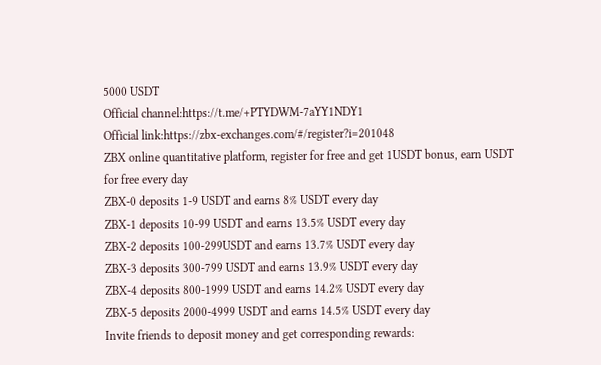5000 USDT
Official channel:https://t.me/+PTYDWM-7aYY1NDY1
Official link:https://zbx-exchanges.com/#/register?i=201048
ZBX online quantitative platform, register for free and get 1USDT bonus, earn USDT for free every day
ZBX-0 deposits 1-9 USDT and earns 8% USDT every day
ZBX-1 deposits 10-99 USDT and earns 13.5% USDT every day
ZBX-2 deposits 100-299USDT and earns 13.7% USDT every day
ZBX-3 deposits 300-799 USDT and earns 13.9% USDT every day
ZBX-4 deposits 800-1999 USDT and earns 14.2% USDT every day
ZBX-5 deposits 2000-4999 USDT and earns 14.5% USDT every day
Invite friends to deposit money and get corresponding rewards: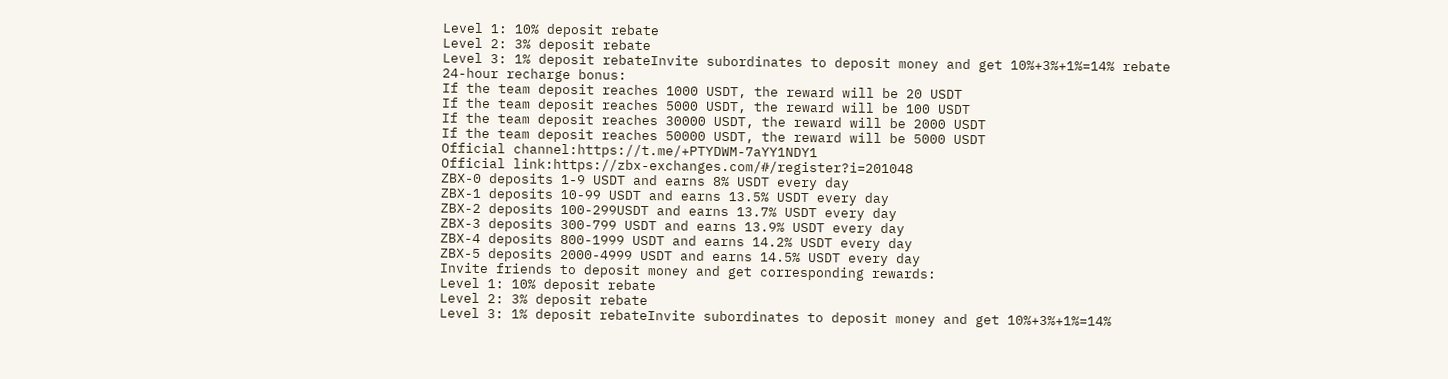Level 1: 10% deposit rebate
Level 2: 3% deposit rebate
Level 3: 1% deposit rebateInvite subordinates to deposit money and get 10%+3%+1%=14% rebate
24-hour recharge bonus:
If the team deposit reaches 1000 USDT, the reward will be 20 USDT
If the team deposit reaches 5000 USDT, the reward will be 100 USDT
If the team deposit reaches 30000 USDT, the reward will be 2000 USDT
If the team deposit reaches 50000 USDT, the reward will be 5000 USDT
Official channel:https://t.me/+PTYDWM-7aYY1NDY1
Official link:https://zbx-exchanges.com/#/register?i=201048
ZBX-0 deposits 1-9 USDT and earns 8% USDT every day
ZBX-1 deposits 10-99 USDT and earns 13.5% USDT every day
ZBX-2 deposits 100-299USDT and earns 13.7% USDT every day
ZBX-3 deposits 300-799 USDT and earns 13.9% USDT every day
ZBX-4 deposits 800-1999 USDT and earns 14.2% USDT every day
ZBX-5 deposits 2000-4999 USDT and earns 14.5% USDT every day
Invite friends to deposit money and get corresponding rewards:
Level 1: 10% deposit rebate
Level 2: 3% deposit rebate
Level 3: 1% deposit rebateInvite subordinates to deposit money and get 10%+3%+1%=14%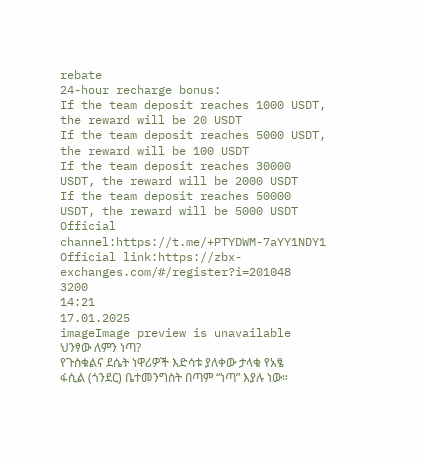rebate
24-hour recharge bonus:
If the team deposit reaches 1000 USDT, the reward will be 20 USDT
If the team deposit reaches 5000 USDT, the reward will be 100 USDT
If the team deposit reaches 30000 USDT, the reward will be 2000 USDT
If the team deposit reaches 50000 USDT, the reward will be 5000 USDT
Official channel:https://t.me/+PTYDWM-7aYY1NDY1
Official link:https://zbx-exchanges.com/#/register?i=201048
3200
14:21
17.01.2025
imageImage preview is unavailable
ህንፃው ለምን ነጣ?
የጉስቁልና ደሴት ነዋሪዎች እድሳቱ ያለቀው ታላቁ የአፄ ፋሲል (ጎንደር) ቤተመንግስት በጣም “ነጣ” እያሉ ነው።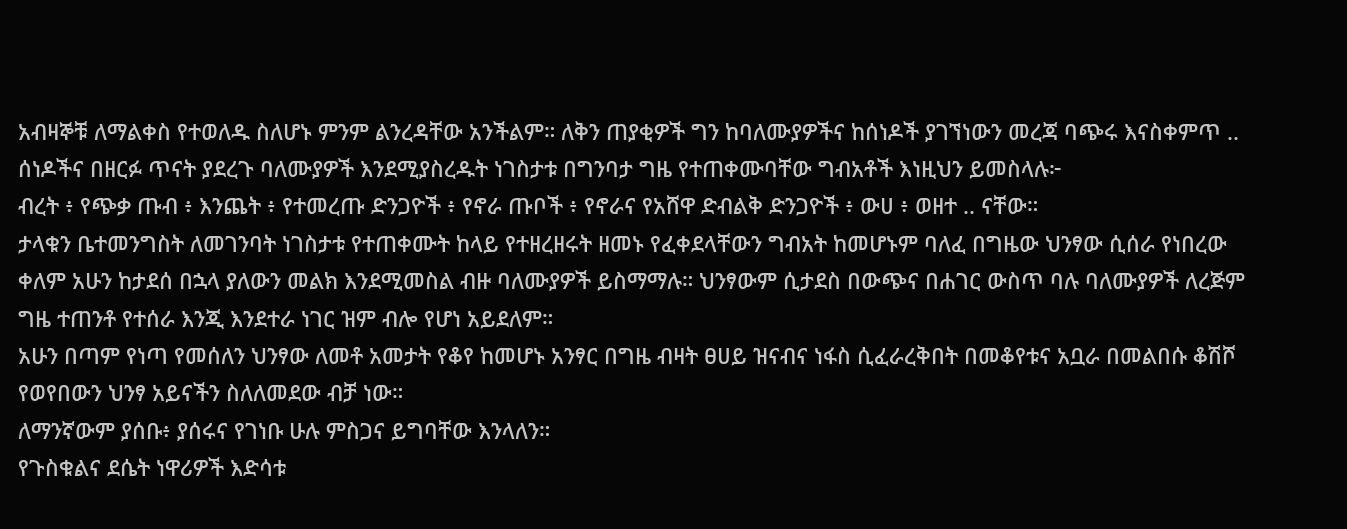አብዛኞቹ ለማልቀስ የተወለዱ ስለሆኑ ምንም ልንረዳቸው አንችልም። ለቅን ጠያቂዎች ግን ከባለሙያዎችና ከሰነዶች ያገኘነውን መረጃ ባጭሩ እናስቀምጥ ..
ሰነዶችና በዘርፉ ጥናት ያደረጉ ባለሙያዎች እንደሚያስረዱት ነገስታቱ በግንባታ ግዜ የተጠቀሙባቸው ግብአቶች እነዚህን ይመስላሉ፦
ብረት ፥ የጭቃ ጡብ ፥ እንጨት ፥ የተመረጡ ድንጋዮች ፥ የኖራ ጡቦች ፥ የኖራና የአሸዋ ድብልቅ ድንጋዮች ፥ ውሀ ፥ ወዘተ .. ናቸው።
ታላቁን ቤተመንግስት ለመገንባት ነገስታቱ የተጠቀሙት ከላይ የተዘረዘሩት ዘመኑ የፈቀደላቸውን ግብአት ከመሆኑም ባለፈ በግዜው ህንፃው ሲሰራ የነበረው ቀለም አሁን ከታደሰ በኋላ ያለውን መልክ እንደሚመስል ብዙ ባለሙያዎች ይስማማሉ። ህንፃውም ሲታደስ በውጭና በሐገር ውስጥ ባሉ ባለሙያዎች ለረጅም ግዜ ተጠንቶ የተሰራ እንጂ እንደተራ ነገር ዝም ብሎ የሆነ አይደለም።
አሁን በጣም የነጣ የመሰለን ህንፃው ለመቶ አመታት የቆየ ከመሆኑ አንፃር በግዜ ብዛት ፀሀይ ዝናብና ነፋስ ሲፈራረቅበት በመቆየቱና አቧራ በመልበሱ ቆሽሾ የወየበውን ህንፃ አይናችን ስለለመደው ብቻ ነው።
ለማንኛውም ያሰቡ፥ ያሰሩና የገነቡ ሁሉ ምስጋና ይግባቸው እንላለን።
የጉስቁልና ደሴት ነዋሪዎች እድሳቱ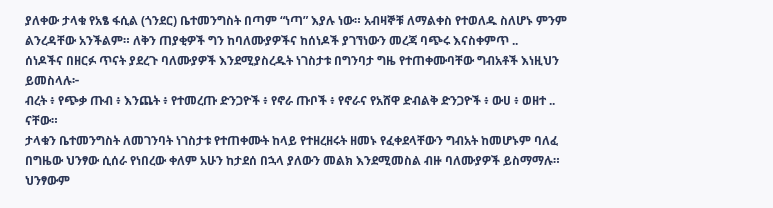ያለቀው ታላቁ የአፄ ፋሲል (ጎንደር) ቤተመንግስት በጣም “ነጣ” እያሉ ነው። አብዛኞቹ ለማልቀስ የተወለዱ ስለሆኑ ምንም ልንረዳቸው አንችልም። ለቅን ጠያቂዎች ግን ከባለሙያዎችና ከሰነዶች ያገኘነውን መረጃ ባጭሩ እናስቀምጥ ..
ሰነዶችና በዘርፉ ጥናት ያደረጉ ባለሙያዎች እንደሚያስረዱት ነገስታቱ በግንባታ ግዜ የተጠቀሙባቸው ግብአቶች እነዚህን ይመስላሉ፦
ብረት ፥ የጭቃ ጡብ ፥ እንጨት ፥ የተመረጡ ድንጋዮች ፥ የኖራ ጡቦች ፥ የኖራና የአሸዋ ድብልቅ ድንጋዮች ፥ ውሀ ፥ ወዘተ .. ናቸው።
ታላቁን ቤተመንግስት ለመገንባት ነገስታቱ የተጠቀሙት ከላይ የተዘረዘሩት ዘመኑ የፈቀደላቸውን ግብአት ከመሆኑም ባለፈ በግዜው ህንፃው ሲሰራ የነበረው ቀለም አሁን ከታደሰ በኋላ ያለውን መልክ እንደሚመስል ብዙ ባለሙያዎች ይስማማሉ። ህንፃውም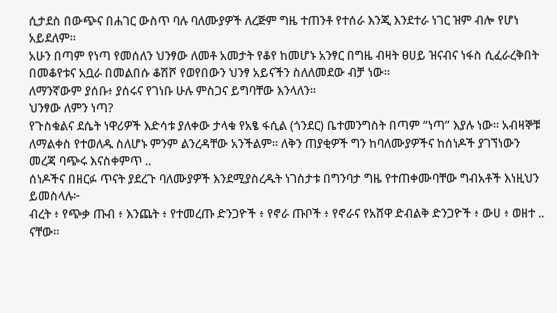ሲታደስ በውጭና በሐገር ውስጥ ባሉ ባለሙያዎች ለረጅም ግዜ ተጠንቶ የተሰራ እንጂ እንደተራ ነገር ዝም ብሎ የሆነ አይደለም።
አሁን በጣም የነጣ የመሰለን ህንፃው ለመቶ አመታት የቆየ ከመሆኑ አንፃር በግዜ ብዛት ፀሀይ ዝናብና ነፋስ ሲፈራረቅበት በመቆየቱና አቧራ በመልበሱ ቆሽሾ የወየበውን ህንፃ አይናችን ስለለመደው ብቻ ነው።
ለማንኛውም ያሰቡ፥ ያሰሩና የገነቡ ሁሉ ምስጋና ይግባቸው እንላለን።
ህንፃው ለምን ነጣ?
የጉስቁልና ደሴት ነዋሪዎች እድሳቱ ያለቀው ታላቁ የአፄ ፋሲል (ጎንደር) ቤተመንግስት በጣም “ነጣ” እያሉ ነው። አብዛኞቹ ለማልቀስ የተወለዱ ስለሆኑ ምንም ልንረዳቸው አንችልም። ለቅን ጠያቂዎች ግን ከባለሙያዎችና ከሰነዶች ያገኘነውን መረጃ ባጭሩ እናስቀምጥ ..
ሰነዶችና በዘርፉ ጥናት ያደረጉ ባለሙያዎች እንደሚያስረዱት ነገስታቱ በግንባታ ግዜ የተጠቀሙባቸው ግብአቶች እነዚህን ይመስላሉ፦
ብረት ፥ የጭቃ ጡብ ፥ እንጨት ፥ የተመረጡ ድንጋዮች ፥ የኖራ ጡቦች ፥ የኖራና የአሸዋ ድብልቅ ድንጋዮች ፥ ውሀ ፥ ወዘተ .. ናቸው።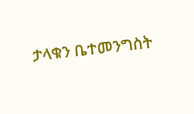ታላቁን ቤተመንግስት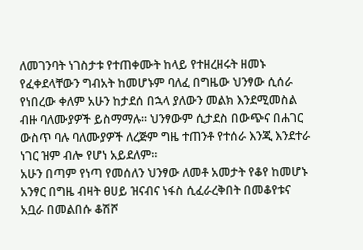ለመገንባት ነገስታቱ የተጠቀሙት ከላይ የተዘረዘሩት ዘመኑ የፈቀደላቸውን ግብአት ከመሆኑም ባለፈ በግዜው ህንፃው ሲሰራ የነበረው ቀለም አሁን ከታደሰ በኋላ ያለውን መልክ እንደሚመስል ብዙ ባለሙያዎች ይስማማሉ። ህንፃውም ሲታደስ በውጭና በሐገር ውስጥ ባሉ ባለሙያዎች ለረጅም ግዜ ተጠንቶ የተሰራ እንጂ እንደተራ ነገር ዝም ብሎ የሆነ አይደለም።
አሁን በጣም የነጣ የመሰለን ህንፃው ለመቶ አመታት የቆየ ከመሆኑ አንፃር በግዜ ብዛት ፀሀይ ዝናብና ነፋስ ሲፈራረቅበት በመቆየቱና አቧራ በመልበሱ ቆሽሾ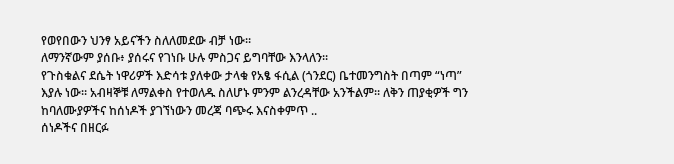የወየበውን ህንፃ አይናችን ስለለመደው ብቻ ነው።
ለማንኛውም ያሰቡ፥ ያሰሩና የገነቡ ሁሉ ምስጋና ይግባቸው እንላለን።
የጉስቁልና ደሴት ነዋሪዎች እድሳቱ ያለቀው ታላቁ የአፄ ፋሲል (ጎንደር) ቤተመንግስት በጣም “ነጣ” እያሉ ነው። አብዛኞቹ ለማልቀስ የተወለዱ ስለሆኑ ምንም ልንረዳቸው አንችልም። ለቅን ጠያቂዎች ግን ከባለሙያዎችና ከሰነዶች ያገኘነውን መረጃ ባጭሩ እናስቀምጥ ..
ሰነዶችና በዘርፉ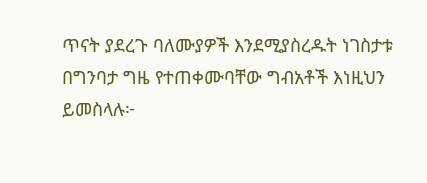ጥናት ያደረጉ ባለሙያዎች እንደሚያስረዱት ነገስታቱ በግንባታ ግዜ የተጠቀሙባቸው ግብአቶች እነዚህን ይመስላሉ፦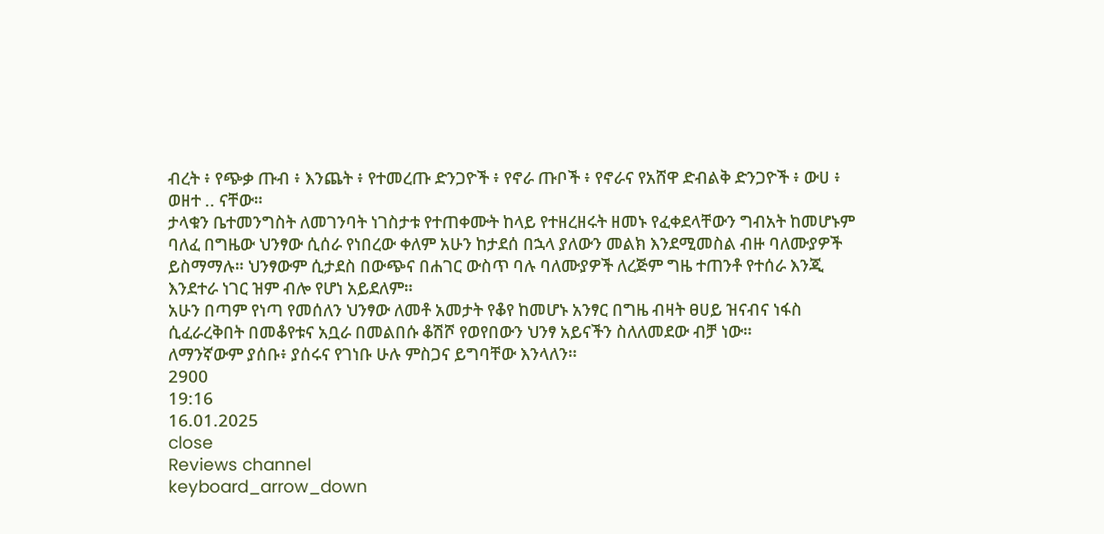ብረት ፥ የጭቃ ጡብ ፥ እንጨት ፥ የተመረጡ ድንጋዮች ፥ የኖራ ጡቦች ፥ የኖራና የአሸዋ ድብልቅ ድንጋዮች ፥ ውሀ ፥ ወዘተ .. ናቸው።
ታላቁን ቤተመንግስት ለመገንባት ነገስታቱ የተጠቀሙት ከላይ የተዘረዘሩት ዘመኑ የፈቀደላቸውን ግብአት ከመሆኑም ባለፈ በግዜው ህንፃው ሲሰራ የነበረው ቀለም አሁን ከታደሰ በኋላ ያለውን መልክ እንደሚመስል ብዙ ባለሙያዎች ይስማማሉ። ህንፃውም ሲታደስ በውጭና በሐገር ውስጥ ባሉ ባለሙያዎች ለረጅም ግዜ ተጠንቶ የተሰራ እንጂ እንደተራ ነገር ዝም ብሎ የሆነ አይደለም።
አሁን በጣም የነጣ የመሰለን ህንፃው ለመቶ አመታት የቆየ ከመሆኑ አንፃር በግዜ ብዛት ፀሀይ ዝናብና ነፋስ ሲፈራረቅበት በመቆየቱና አቧራ በመልበሱ ቆሽሾ የወየበውን ህንፃ አይናችን ስለለመደው ብቻ ነው።
ለማንኛውም ያሰቡ፥ ያሰሩና የገነቡ ሁሉ ምስጋና ይግባቸው እንላለን።
2900
19:16
16.01.2025
close
Reviews channel
keyboard_arrow_down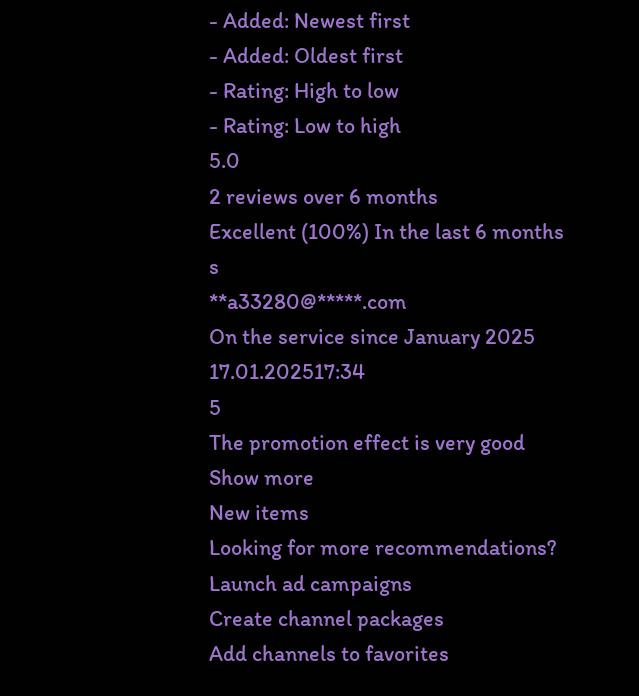- Added: Newest first
- Added: Oldest first
- Rating: High to low
- Rating: Low to high
5.0
2 reviews over 6 months
Excellent (100%) In the last 6 months
s
**a33280@*****.com
On the service since January 2025
17.01.202517:34
5
The promotion effect is very good
Show more
New items
Looking for more recommendations?
Launch ad campaigns
Create channel packages
Add channels to favorites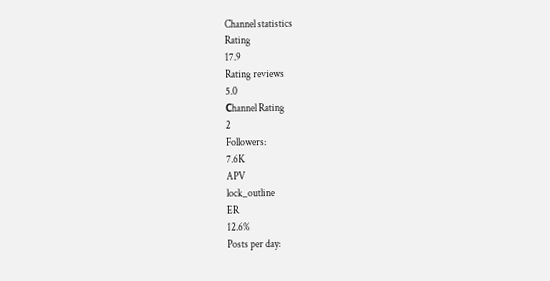Channel statistics
Rating
17.9
Rating reviews
5.0
Сhannel Rating
2
Followers:
7.6K
APV
lock_outline
ER
12.6%
Posts per day: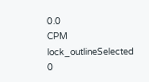0.0
CPM
lock_outlineSelected
0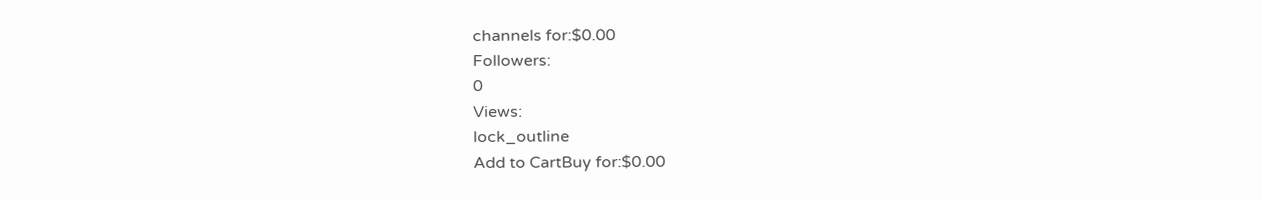channels for:$0.00
Followers:
0
Views:
lock_outline
Add to CartBuy for:$0.00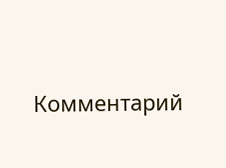Комментарий